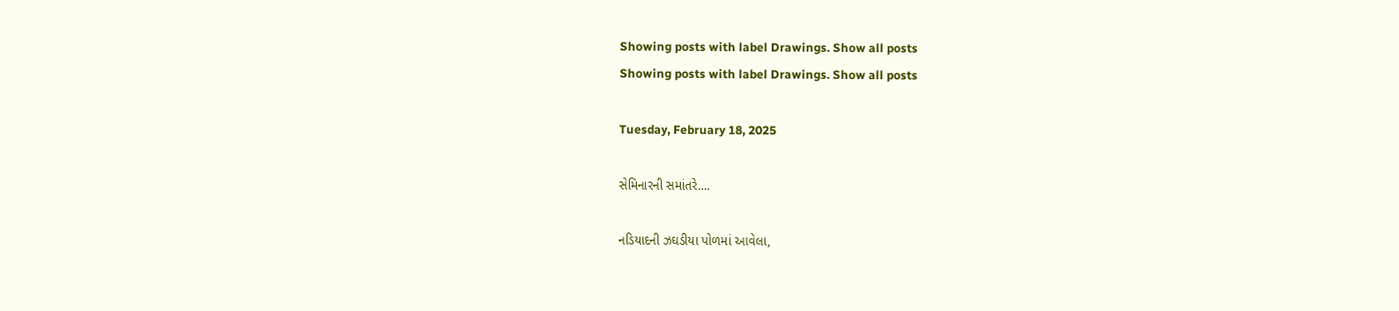Showing posts with label Drawings. Show all posts
Showing posts with label Drawings. Show all posts

Tuesday, February 18, 2025

સેમિનારની સમાંતરે....

નડિયાદની ઝઘડીયા પોળમાં આવેલા,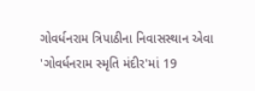ગોવર્ધનરામ ત્રિપાઠીના નિવાસસ્થાન એવા 'ગોવર્ધનરામ સ્મૃતિ મંદીર'માં 19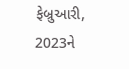ફેબ્રુઆરી, 2023ને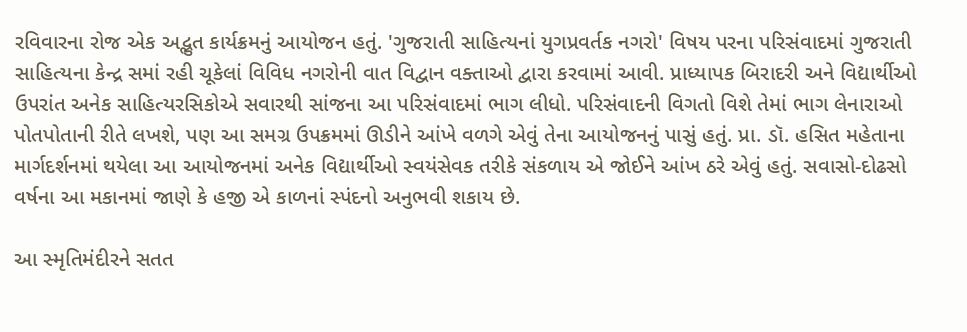રવિવારના રોજ એક અદ્ભુત કાર્યક્રમનું આયોજન હતું. 'ગુજરાતી સાહિત્યનાં યુગપ્રવર્તક નગરો' વિષય પરના પરિસંવાદમાં ગુજરાતી સાહિત્યના કેન્દ્ર સમાં રહી ચૂકેલાં વિવિધ નગરોની વાત વિદ્વાન વક્તાઓ દ્વારા કરવામાં આવી. પ્રાધ્યાપક બિરાદરી અને વિદ્યાર્થીઓ ઉપરાંત અનેક સાહિત્યરસિકોએ સવારથી સાંજના આ પરિસંવાદમાં ભાગ લીધો. પરિસંવાદની વિગતો વિશે તેમાં ભાગ લેનારાઓ પોતપોતાની રીતે લખશે, પણ આ સમગ્ર ઉપક્રમમાં ઊડીને આંખે વળગે એવું તેના આયોજનનું પાસું હતું. પ્રા. ડૉ. હસિત મહેતાના માર્ગદર્શનમાં થયેલા આ આયોજનમાં અનેક વિદ્યાર્થીઓ સ્વયંસેવક તરીકે સંકળાય એ જોઈને આંખ ઠરે એવું હતું. સવાસો-દોઢસો વર્ષના આ મકાનમાં જાણે કે હજી એ કાળનાં સ્પંદનો અનુભવી શકાય છે.

આ સ્મૃતિમંદીરને સતત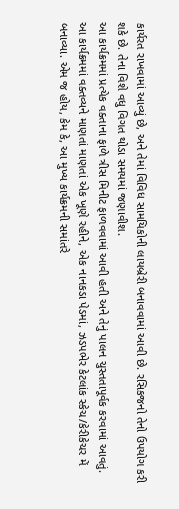કાર્યરત રાખવામાં આવ્યું છે, અને તેમાં વિવિધ સામયિકોની લાયબ્રેરી બનાવવામાં આવી છે. રસિકજનો તેનો ઉપયોગ કરી શકે છે. તેના વિશે વધુ વિગત થોડા સમયમાં જણાવીશ.
આ કાર્યક્રમમાં પ્રત્યેક વક્તાના ફાળે ત્રીસ મિનીટ ફાળવવામાં આવી હતી અને તેનું પાલન ચુસ્તતાપૂર્વક કરવામાં આવતું.
આ કાર્યક્રમમાં વક્તવ્યને માણતાં માણતાં એક ખૂણે રહીને, એક નાનકડા પેડમાં, ઝડપભેર કેટલાંક સ્કેચ/કેરીકેચર મેં બનાવ્યા. એમ જ હોય, કેમ કે, આ મુખ્ય કાર્યક્રમની સમાંતરે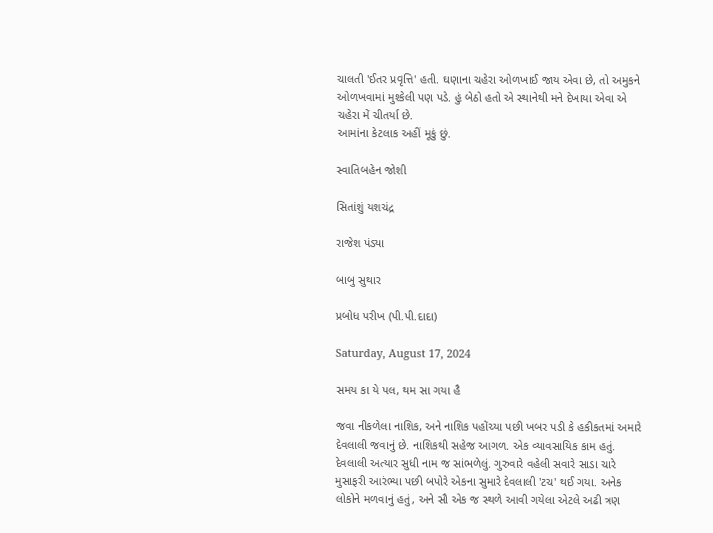ચાલતી 'ઈતર પ્રવૃત્તિ' હતી. ઘણાના ચહેરા ઓળખાઈ જાય એવા છે, તો અમુકને ઓળખવામાં મુશ્કેલી પણ પડે. હું બેઠો હતો એ સ્થાનેથી મને દેખાયા એવા એ ચહેરા મેં ચીતર્યા છે.
આમાંના કેટલાક અહીં મૂકું છું.

સ્વાતિબહેન જોશી

સિતાંશું યશચંદ્ર

રાજેશ પંડ્યા

બાબુ સુથાર

પ્રબોધ પરીખ (પી.પી.દાદા)

Saturday, August 17, 2024

સમય કા યે પલ, થમ સા ગયા હૈ

જવા નીકળેલા નાશિક, અને નાશિક પહોંચ્યા પછી ખબર પડી કે હકીકતમાં અમારે દેવલાલી જવાનું છે. નાશિકથી સહેજ આગળ. એક વ્યાવસાયિક કામ હતું. દેવલાલી અત્યાર સુધી નામ જ સાંભળેલું. ગુરુવારે વહેલી સવારે સાડા ચારે મુસાફરી આરંભ્યા પછી બપોરે એકના સુમારે દેવલાલી 'ટચ' થઈ ગયા. અનેક લોકોને મળવાનું હતું, અને સૌ એક જ સ્થળે આવી ગયેલા એટલે અઢી ત્રણ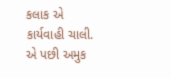કલાક એ કાર્યવાહી ચાલી. એ પછી અમુક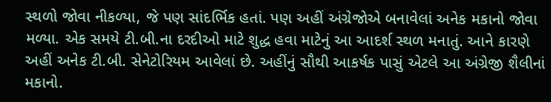સ્થળો જોવા નીકળ્યા, જે પણ સાંદર્ભિક હતાં. પણ અહીં અંગ્રેજોએ બનાવેલાં અનેક મકાનો જોવા મળ્યા. એક સમયે ટી.બી.ના દરદીઓ માટે શુદ્ધ હવા માટેનું આ આદર્શ સ્થળ મનાતું. આને કારણે અહીં અનેક ટી.બી. સેનેટોરિયમ આવેલાં છે. અહીંનું સૌથી આકર્ષક પાસું એટલે આ અંગ્રેજી શૈલીનાં મકાનો.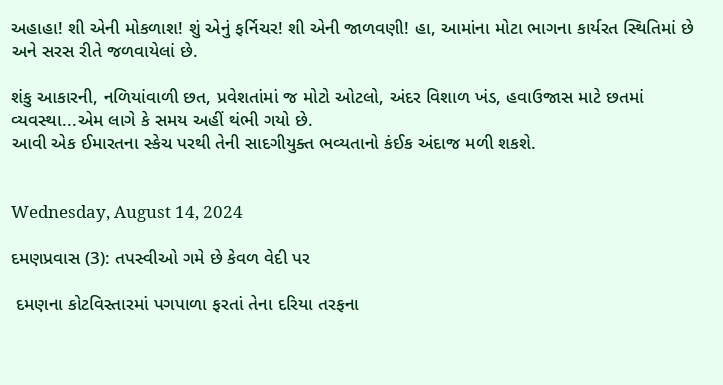અહાહા! શી એની મોકળાશ! શું એનું ફર્નિચર! શી એની જાળવણી! હા, આમાંના મોટા ભાગના કાર્યરત સ્થિતિમાં છે અને સરસ રીતે જળવાયેલાં છે.

શંકુ આકારની, નળિયાંવાળી છત, પ્રવેશતાંમાં જ મોટો ઓટલો, અંદર વિશાળ ખંડ, હવાઉજાસ માટે છતમાં વ્યવસ્થા...એમ લાગે કે સમય અહીં થંભી ગયો છે.
આવી એક ઈમારતના સ્કેચ પરથી તેની સાદગીયુક્ત ભવ્યતાનો કંઈક અંદાજ મળી શકશે.


Wednesday, August 14, 2024

દમણપ્રવાસ (3): તપસ્વીઓ ગમે છે કેવળ વેદી પર

 દમણના કોટવિસ્તારમાં પગપાળા ફરતાં તેના દરિયા તરફના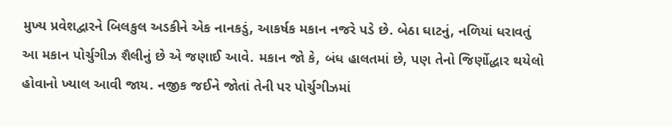મુખ્ય પ્રવેશદ્વારને બિલકુલ અડકીને એક નાનકડું, આકર્ષક મકાન નજરે પડે છે. બેઠા ઘાટનું, નળિયાં ધરાવતું આ મકાન પોર્ચુગીઝ શૈલીનું છે એ જણાઈ આવે. મકાન જો કે, બંધ હાલતમાં છે, પણ તેનો જિર્ણોદ્ધાર થયેલો હોવાનો ખ્યાલ આવી જાય. નજીક જઈને જોતાં તેની પર પોર્ચુગીઝમાં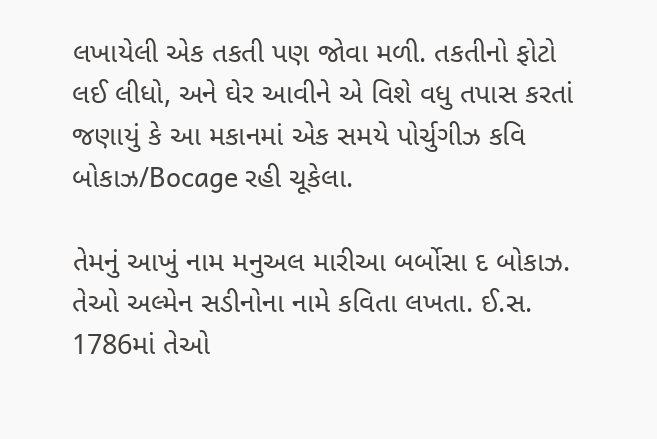લખાયેલી એક તકતી પણ જોવા મળી. તકતીનો ફોટો લઈ લીધો, અને ઘેર આવીને એ વિશે વધુ તપાસ કરતાં જણાયું કે આ મકાનમાં એક સમયે પોર્ચુગીઝ કવિ બોકાઝ/Bocage રહી ચૂકેલા.

તેમનું આખું નામ મનુઅલ મારીઆ બર્બોસા દ બોકાઝ. તેઓ અલ્મેન સડીનોના નામે કવિતા લખતા. ઈ.સ. 1786માં તેઓ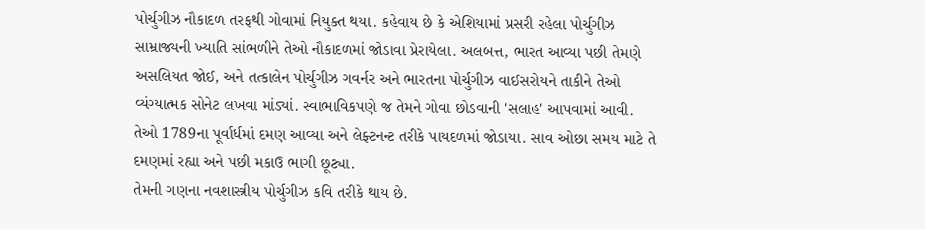પોર્ચુગીઝ નૌકાદળ તરફથી ગોવામાં નિયુક્ત થયા. કહેવાય છે કે એશિયામાં પ્રસરી રહેલા પોર્ચુગીઝ સામ્રાજ્યની ખ્યાતિ સાંભળીને તેઓ નૌકાદળમાં જોડાવા પ્રેરાયેલા. અલબત્ત, ભારત આવ્યા પછી તેમણે અસલિયત જોઈ, અને તત્કાલેન પોર્ચુગીઝ ગવર્નર અને ભારતના પોર્ચુગીઝ વાઈસરોયને તાકીને તેઓ વ્યંગ્યાત્મક સોનેટ લખવા માંડ્યાં. સ્વાભાવિકપણે જ તેમને ગોવા છોડવાની 'સલાહ' આપવામાં આવી. તેઓ 1789ના પૂર્વાર્ધમાં દમણ આવ્યા અને લેફ્ટનન્ટ તરીકે પાયદળમાં જોડાયા. સાવ ઓછા સમય માટે તે દમણમાં રહ્યા અને પછી મકાઉ ભાગી છૂટ્યા.
તેમની ગણના નવશાસ્ત્રીય પોર્ચુગીઝ કવિ તરીકે થાય છે.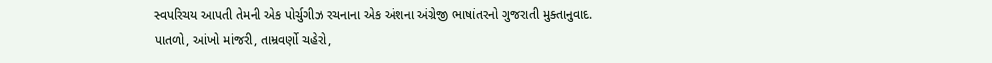સ્વપરિચય આપતી તેમની એક પોર્ચુગીઝ રચનાના એક અંશના અંગ્રેજી ભાષાંતરનો ગુજરાતી મુક્તાનુવાદ.
પાતળો, આંખો માંજરી, તામ્રવર્ણો ચહેરો,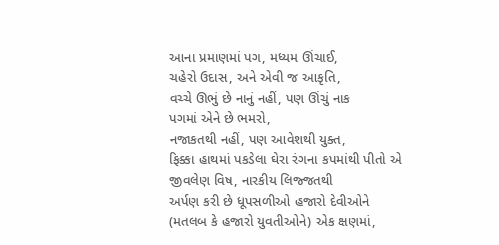આના પ્રમાણમાં પગ, મધ્યમ ઊંચાઈ,
ચહેરો ઉદાસ, અને એવી જ આકૃતિ,
વચ્ચે ઊભું છે નાનું નહીં, પણ ઊંચું નાક
પગમાં એને છે ભમરો,
નજાકતથી નહીં, પણ આવેશથી યુક્ત,
ફિક્કા હાથમાં પકડેલા ઘેરા રંગના કપમાંથી પીતો એ
જીવલેણ વિષ, નારકીય લિજ્જતથી
અર્પણ કરી છે ધૂપસળીઓ હજારો દેવીઓને
(મતલબ કે હજારો યુવતીઓને) એક ક્ષણમાં,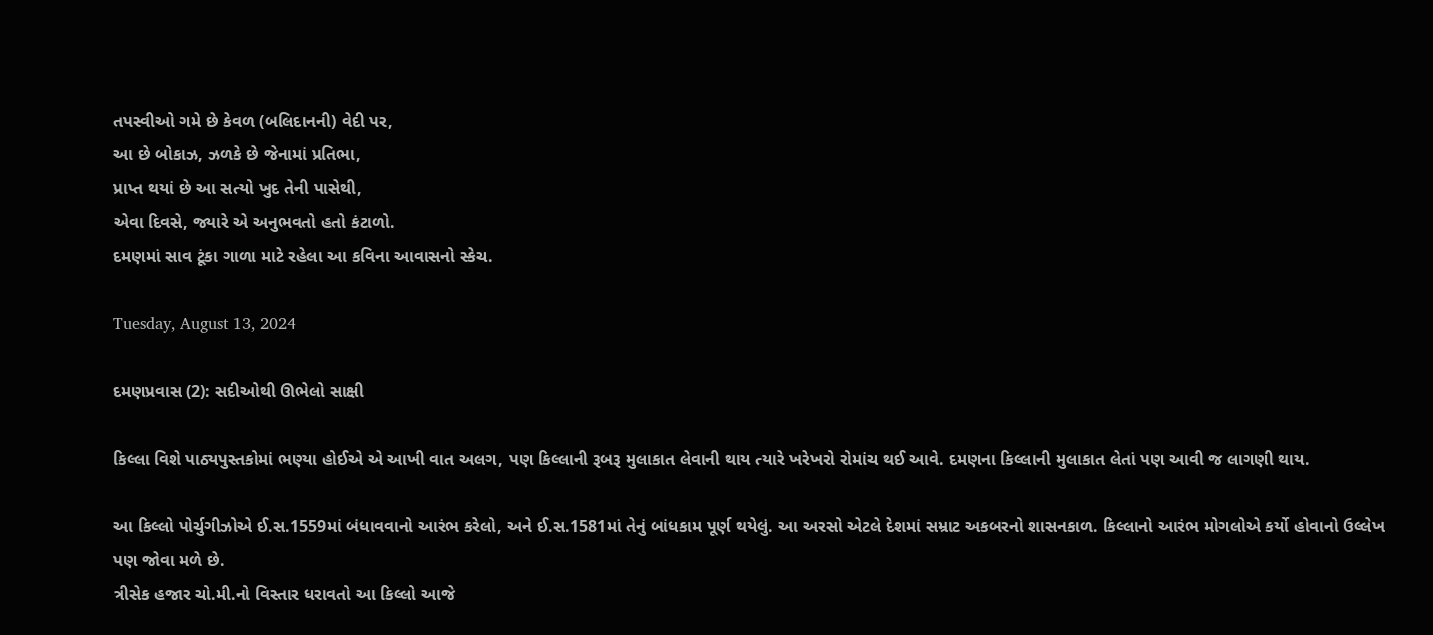તપસ્વીઓ ગમે છે કેવળ (બલિદાનની) વેદી પર,
આ છે બોકાઝ, ઝળકે છે જેનામાં પ્રતિભા,
પ્રાપ્ત થયાં છે આ સત્યો ખુદ તેની પાસેથી,
એવા દિવસે, જ્યારે એ અનુભવતો હતો કંટાળો.
દમણમાં સાવ ટૂંકા ગાળા માટે રહેલા આ કવિના આવાસનો સ્કેચ.

Tuesday, August 13, 2024

દમણપ્રવાસ (2): સદીઓથી ઊભેલો સાક્ષી

કિલ્લા વિશે પાઠ્યપુસ્તકોમાં ભણ્યા હોઈએ એ આખી વાત અલગ, પણ કિલ્લાની રૂબરૂ મુલાકાત લેવાની થાય ત્યારે ખરેખરો રોમાંચ થઈ આવે. દમણના કિલ્લાની મુલાકાત લેતાં પણ આવી જ લાગણી થાય.

આ કિલ્લો પોર્ચુગીઝોએ ઈ.સ.1559માં બંધાવવાનો આરંભ કરેલો, અને ઈ.સ.1581માં તેનું બાંધકામ પૂર્ણ થયેલું. આ અરસો એટલે દેશમાં સમ્રાટ અકબરનો શાસનકાળ. કિલ્લાનો આરંભ મોગલોએ કર્યો હોવાનો ઉલ્લેખ પણ જોવા મળે છે.
ત્રીસેક હજાર ચો.મી.નો વિસ્તાર ધરાવતો આ કિલ્લો આજે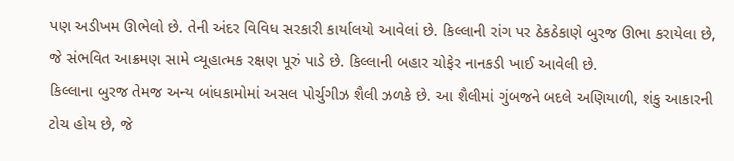પણ અડીખમ ઊભેલો છે. તેની અંદર વિવિધ સરકારી કાર્યાલયો આવેલાં છે. કિલ્લાની રાંગ પર ઠેકઠેકાણે બુરજ ઊભા કરાયેલા છે, જે સંભવિત આક્રમણ સામે વ્યૂહાત્મક રક્ષણ પૂરું પાડે છે. કિલ્લાની બહાર ચોફેર નાનકડી ખાઈ આવેલી છે.
કિલ્લાના બુરજ તેમજ અન્ય બાંધકામોમાં અસલ પોર્ચુગીઝ શૈલી ઝળકે છે. આ શૈલીમાં ગુંબજને બદલે અણિયાળી, શંકુ આકારની ટોચ હોય છે, જે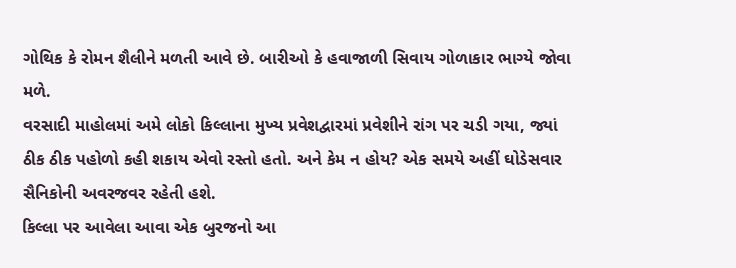ગોથિક કે રોમન શૈલીને મળતી આવે છે. બારીઓ કે હવાજાળી સિવાય ગોળાકાર ભાગ્યે જોવા મળે.
વરસાદી માહોલમાં અમે લોકો કિલ્લાના મુખ્ય પ્રવેશદ્વારમાં પ્રવેશીને રાંગ પર ચડી ગયા, જ્યાં ઠીક ઠીક પહોળો કહી શકાય એવો રસ્તો હતો. અને કેમ ન હોય? એક સમયે અહીં ઘોડેસવાર સૈનિકોની અવરજવર રહેતી હશે.
કિલ્લા પર આવેલા આવા એક બુરજનો આ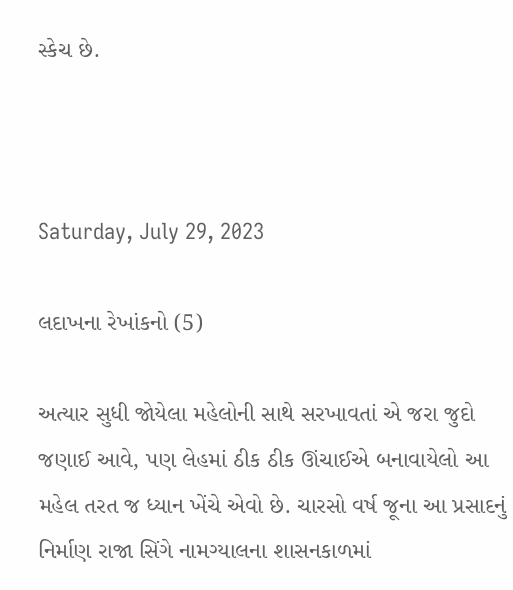સ્કેચ છે.



Saturday, July 29, 2023

લદાખના રેખાંકનો (5)

અત્યાર સુધી જોયેલા મહેલોની સાથે સરખાવતાં એ જરા જુદો જણાઈ આવે, પણ લેહમાં ઠીક ઠીક ઊંચાઈએ બનાવાયેલો આ મહેલ તરત જ ધ્યાન ખેંચે એવો છે. ચારસો વર્ષ જૂના આ પ્રસાદનું નિર્માણ રાજા સિંગે નામગ્યાલના શાસનકાળમાં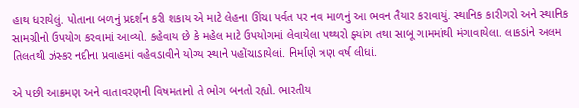હાથ ધરાયેલું. પોતાના બળનું પ્રદર્શન કરી શકાય એ માટે લેહના ઊંચા પર્વત પર નવ માળનું આ ભવન તૈયાર કરાવાયું. સ્થાનિક કારીગરો અને સ્થાનિક સામગ્રીનો ઉપયોગ કરવામાં આવ્યો. કહેવાય છે કે મહેલ માટે ઉપયોગમાં લેવાયેલા પથ્થરો ફ્યાંગ તથા સાબૂ ગામમાંથી મંગાવાયેલા. લાકડાંને અલમ તિલતથી ઝંસ્કર નદીના પ્રવાહમાં વહેવડાવીને યોગ્ય સ્થાને પહોંચાડાયેલાં. નિર્માણે ત્રણ વર્ષ લીધાં.

એ પછી આક્રમણ અને વાતાવરણની વિષમતાનો તે ભોગ બનતો રહ્યો. ભારતીય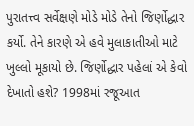પુરાતત્ત્વ સર્વેક્ષણે મોડે મોડે તેનો જિર્ણોદ્ધાર કર્યો. તેને કારણે એ હવે મુલાકાતીઓ માટે ખુલ્લો મૂકાયો છે. જિર્ણોદ્ધાર પહેલાં એ કેવો દેખાતો હશે? 1998માં રજૂઆત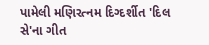પામેલી મણિરત્નમ દિગ્દર્શીત 'દિલ સે'ના ગીત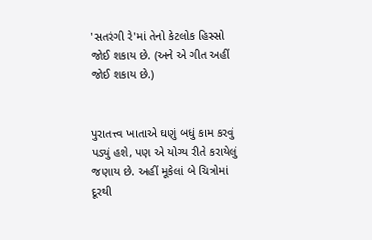'સતરંગી રે'માં તેનો કેટલોક હિસ્સો જોઈ શકાય છે. (અને એ ગીત અહીં જોઈ શકાય છે.)


પુરાતત્ત્વ ખાતાએ ઘણું બધું કામ કરવું પડ્યું હશે, પણ એ યોગ્ય રીતે કરાયેલું જણાય છે. અહીં મૂકેલાં બે ચિત્રોમાં દૂરથી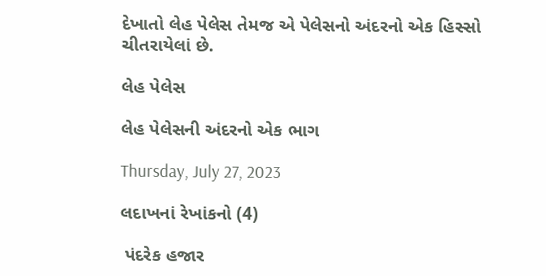દેખાતો લેહ પેલેસ તેમજ એ પેલેસનો અંદરનો એક હિસ્સો ચીતરાયેલાં છે.

લેહ પેલેસ

લેહ પેલેસની અંદરનો એક ભાગ

Thursday, July 27, 2023

લદાખનાં રેખાંકનો (4)

 પંદરેક હજાર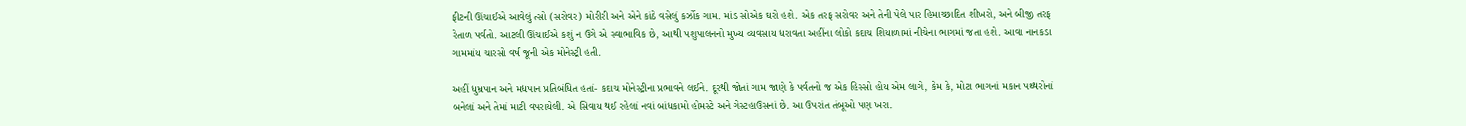ફીટની ઊંચાઈએ આવેલું ત્સો (સરોવર) મોરીરી અને એને કાંઠે વસેલું કર્ઝોક ગામ. માંડ સોએક ઘરો હશે. એક તરફ સરોવર અને તેની પેલે પાર હિમાચ્છાદિત શીખરો, અને બીજી તરફ રેતાળ પર્વતો. આટલી ઊંચાઈએ કશું ન ઉગે એ સ્વાભાવિક છે, આથી પશુપાલનનો મુખ્ય વ્યવસાય ધરાવતા અહીંના લોકો કદાચ શિયાળામાં નીચેના ભાગમાં જતા હશે. આવા નાનકડા ગામમાંય ચારસો વર્ષ જૂની એક મોનેસ્ટ્રી હતી.

અહીં ધુમ્રપાન અને મદ્યપાન પ્રતિબંધિત હતાં- કદાચ મોનેસ્ટ્રીના પ્રભાવને લઈને. દૂરથી જોતાં ગામ જાણે કે પર્વતનો જ એક હિસ્સો હોય એમ લાગે, કેમ કે, મોટા ભાગનાં મકાન પથ્થરોનાં બનેલાં અને તેમાં માટી વપરાયેલી. એ સિવાય થઈ રહેલાં નવાં બાંધકામો હોમસ્ટે અને ગેસ્ટહાઉસનાં છે. આ ઉપરાંત તંબૂઓ પણ ખરા.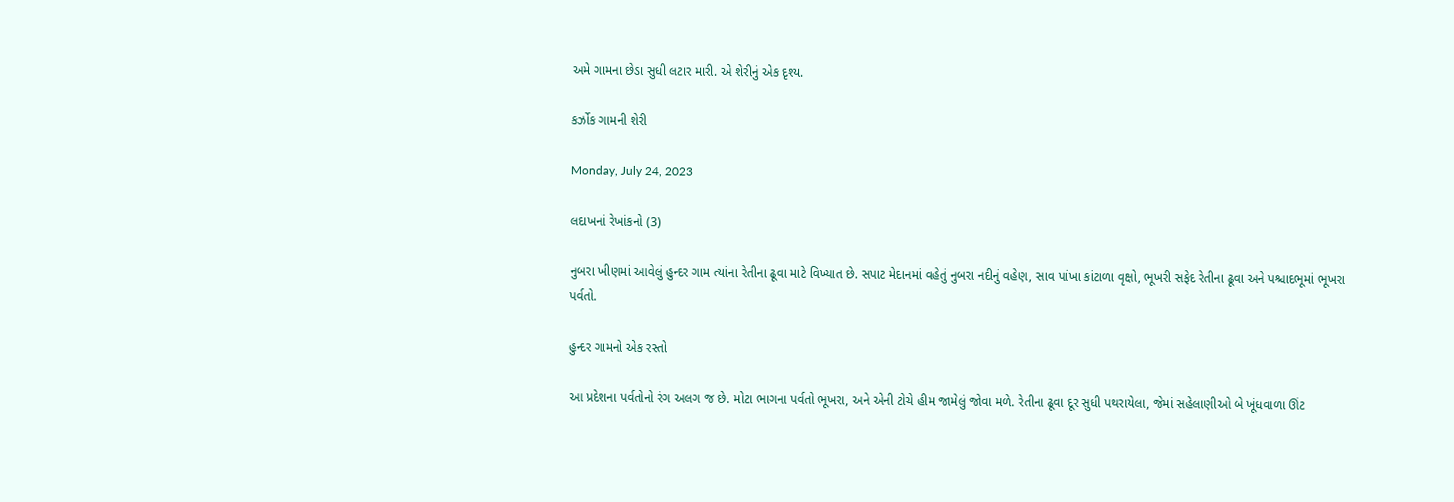અમે ગામના છેડા સુધી લટાર મારી. એ શેરીનું એક દૃશ્ય.

કર્ઝોક ગામની શેરી

Monday, July 24, 2023

લદાખનાં રેખાંકનો (3)

નુબરા ખીણમાં આવેલું હુન્દર ગામ ત્યાંના રેતીના ઢૂવા માટે વિખ્યાત છે. સપાટ મેદાનમાં વહેતું નુબરા નદીનું વહેણ, સાવ પાંખા કાંટાળા વૃક્ષો, ભૂખરી સફેદ રેતીના ઢૂવા અને પશ્ચાદભૂમાં ભૂખરા પર્વતો.

હુન્દર ગામનો એક રસ્તો

આ પ્રદેશના પર્વતોનો રંગ અલગ જ છે. મોટા ભાગના પર્વતો ભૂખરા, અને એની ટોચે હીમ જામેલું જોવા મળે. રેતીના ઢૂવા દૂર સુધી પથરાયેલા, જેમાં સહેલાણીઓ બે ખૂંધવાળા ઊંટ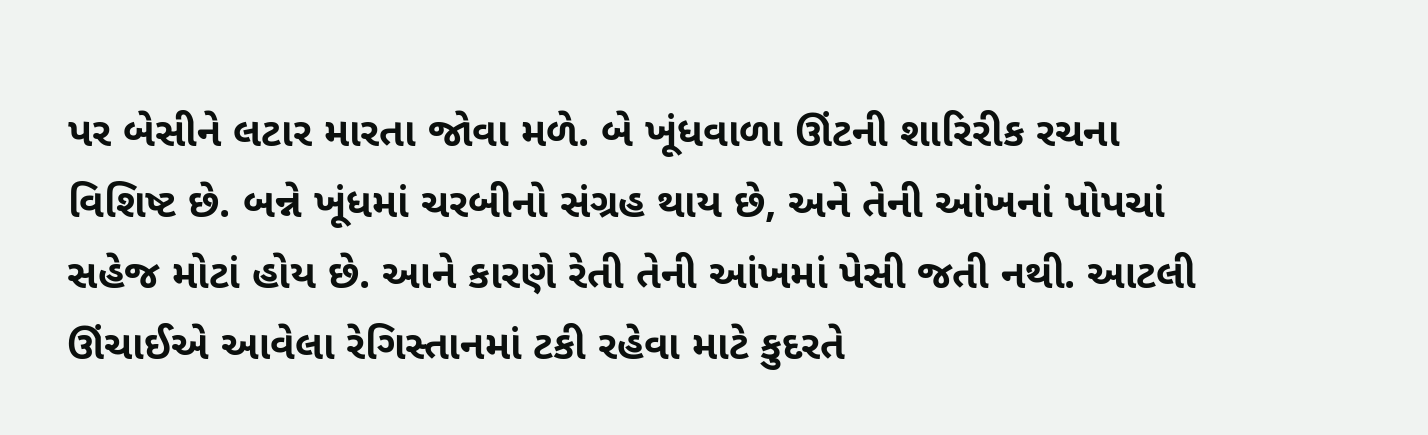પર બેસીને લટાર મારતા જોવા મળે. બે ખૂંધવાળા ઊંટની શારિરીક રચના વિશિષ્ટ છે. બન્ને ખૂંધમાં ચરબીનો સંગ્રહ થાય છે, અને તેની આંખનાં પોપચાં સહેજ મોટાં હોય છે. આને કારણે રેતી તેની આંખમાં પેસી જતી નથી. આટલી ઊંચાઈએ આવેલા રેગિસ્તાનમાં ટકી રહેવા માટે કુદરતે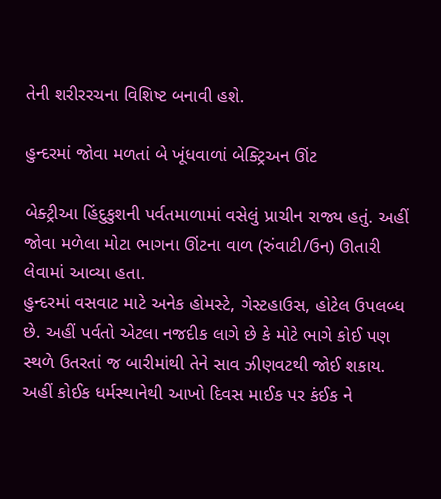તેની શરીરરચના વિશિષ્ટ બનાવી હશે.

હુન્દરમાં જોવા મળતાં બે ખૂંધવાળાં બેક્ટ્રિઅન ઊંટ

બેક્ટ્રીઆ હિંદુકુશની પર્વતમાળામાં વસેલું પ્રાચીન રાજ્ય હતું. અહીં જોવા મળેલા મોટા ભાગના ઊંટના વાળ (રુંવાટી/ઉન) ઊતારી લેવામાં આવ્યા હતા.
હુન્દરમાં વસવાટ માટે અનેક હોમસ્ટે, ગેસ્ટહાઉસ, હોટેલ ઉપલબ્ધ છે. અહીં પર્વતો એટલા નજદીક લાગે છે કે મોટે ભાગે કોઈ પણ સ્થળે ઉતરતાં જ બારીમાંથી તેને સાવ ઝીણવટથી જોઈ શકાય. અહીં કોઈક ધર્મસ્થાનેથી આખો દિવસ માઈક પર કંઈક ને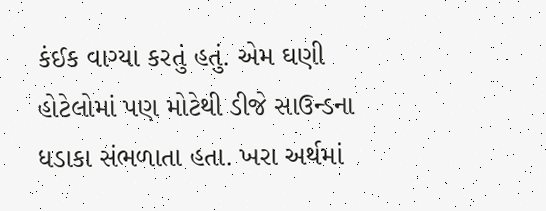કંઈક વાગ્યા કરતું હતું. એમ ઘણી હોટેલોમાં પણ મોટેથી ડીજે સાઉન્ડના ધડાકા સંભળાતા હતા. ખરા અર્થમાં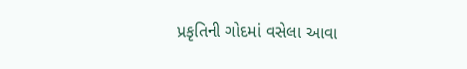પ્રકૃતિની ગોદમાં વસેલા આવા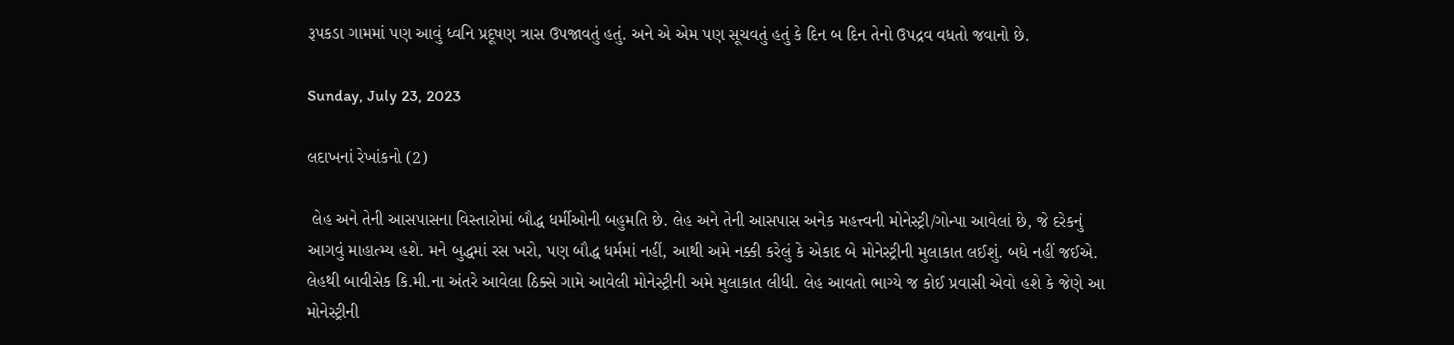રૂપકડા ગામમાં પણ આવું ધ્વનિ પ્રદૂષણ ત્રાસ ઉપજાવતું હતું. અને એ એમ પણ સૂચવતું હતું કે દિન બ દિન તેનો ઉપદ્રવ વધતો જવાનો છે.

Sunday, July 23, 2023

લદાખનાં રેખાંકનો (2)

 લેહ અને તેની આસપાસના વિસ્તારોમાં બૌદ્ધ ધર્મીઓની બહુમતિ છે. લેહ અને તેની આસપાસ અનેક મહત્ત્વની મોનેસ્ટ્રી/ગોન્પા આવેલાં છે, જે દરેકનું આગવું માહાત્મ્ય હશે. મને બુદ્ધમાં રસ ખરો, પણ બૌદ્ધ ધર્મમાં નહીં, આથી અમે નક્કી કરેલું કે એકાદ બે મોનેસ્ટ્રીની મુલાકાત લઈશું. બધે નહીં જઈએ. લેહથી બાવીસેક કિ.મી.ના અંતરે આવેલા ઠિક્સે ગામે આવેલી મોનેસ્ટ્રીની અમે મુલાકાત લીધી. લેહ આવતો ભાગ્યે જ કોઈ પ્રવાસી એવો હશે કે જેણે આ મોનેસ્ટ્રીની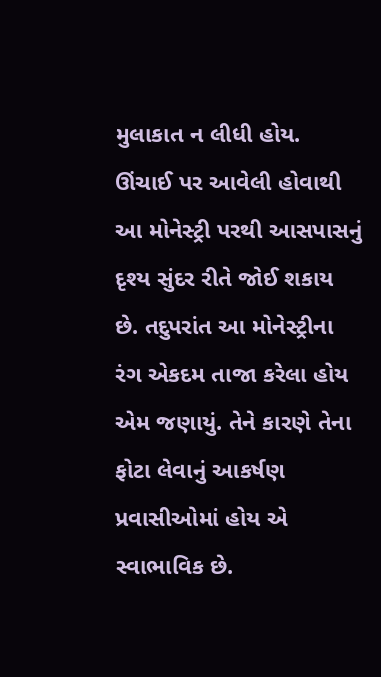મુલાકાત ન લીધી હોય. ઊંચાઈ પર આવેલી હોવાથી આ મોનેસ્ટ્રી પરથી આસપાસનું દૃશ્ય સુંદર રીતે જોઈ શકાય છે. તદુપરાંત આ મોનેસ્ટ્રીના રંગ એકદમ તાજા કરેલા હોય એમ જણાયું. તેને કારણે તેના ફોટા લેવાનું આકર્ષણ પ્રવાસીઓમાં હોય એ સ્વાભાવિક છે.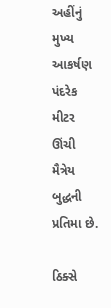અહીંનું મુખ્ય આકર્ષણ પંદરેક મીટર ઊંચી મૈત્રેય બુદ્ધની પ્રતિમા છે.

ઠિક્સે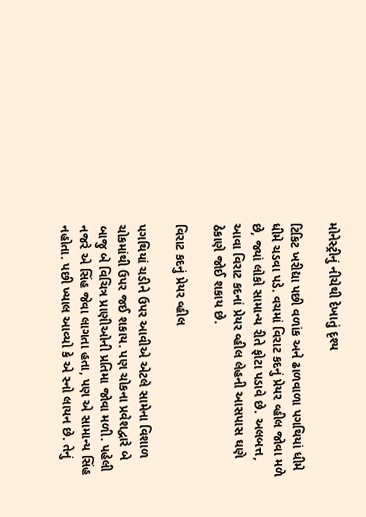મોનેસ્ટ્રીનું નીચેથી દેખાતું દૃશ્ય

ટિકિટ ખરીદ્યા પછી વળાંક અને ઢાળવાળા પગથિયાં ધીમે ધીમે ચડવા પડે. વચમાં વિરાટ કદનું પ્રેયર વ્હીલ જોવા મળે છે, જ્યાં લોકો સામાન્ય રીતે ફોટા પડાવે છે. અલબત્ત, આવા વિરાટ કદનાં પ્રેયર વ્હીલ લેહની આસપાસ ઘણે ઠેકાણે જોઈ શકાય છે.

વિરાટ કદનું પ્રેયર વ્હીલ

પગથિયાં ચડીને ઉપર આવીએ એટલે સામેના વિશાળ ચોકમાંથી ઉપર જઈ શકાય. પણ ચોકના પ્રવેશદ્વારે બે બાજુ બે વિચિત્ર પ્રાણીઓની પ્રતિમા જોવા મળી. પહેલી નજરે એ સિંહ જેવા લાગતા હતા, પણ એ સામાન્ય સિંહ નહોતા. પછી ખ્યાલ આવ્યો કે એ સ્નો લાયન છે. તેનું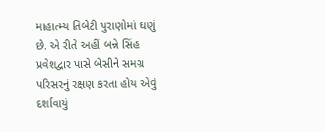માહાત્મ્ય તિબેટી પુરાણોમાં ઘણું છે. એ રીતે અહીં બન્ને સિંહ પ્રવેશદ્વાર પાસે બેસીને સમગ્ર પરિસરનું રક્ષણ કરતા હોય એવું દર્શાવાયું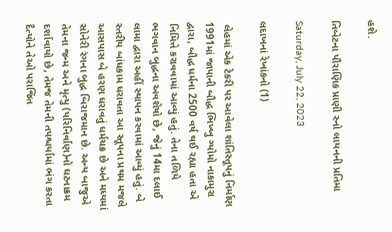હશે.

તિબેટના પૌરાણિક પ્રાણી સ્નો લાયનની પ્રતિમા

Saturday, July 22, 2023

લદાખનાં રેખાંકનો (1)

 લેહમાં એક ટેકરી પર આવેલા શાંતિસ્તૂપનું નિર્માણ 1991માં જાપાની બૌદ્ધ ભિખ્ખુ ગ્યોમો નાકામુરા દ્વારા, બૌદ્ધ ધર્મના 2500 વર્ષ થઈ રહ્યા હતા એ નિમિત્તે કરાવવામાં આવ્યું હતું. તેના તળિયે ભગવાન બુદ્ધના અવશેષો છે, જેનું 14મા દલાઈ લામા દ્વારા અહીં સ્થાપન કરવામાં આવ્યું હતું. બે સ્તરીય બાંધકામ ધરાવતા આ સ્તૂપના પ્રથમ મજલે આસપાસ બે હરણ ધરાવતું ધર્મચક્ર છે અને મધ્યમાં સોનેરી રંગના બુદ્ધ બિરાજમાન છે. અન્ય બાજુએ તેમના જન્મ અને મૃત્યુ (પરિનિર્વાણ)નો ઘટનાક્રમ દર્શાવાયો છે, તેમજ તેમની તપશ્ચર્યામાં ભંગ કરતા દૈત્યોને તેઓ પરાજિત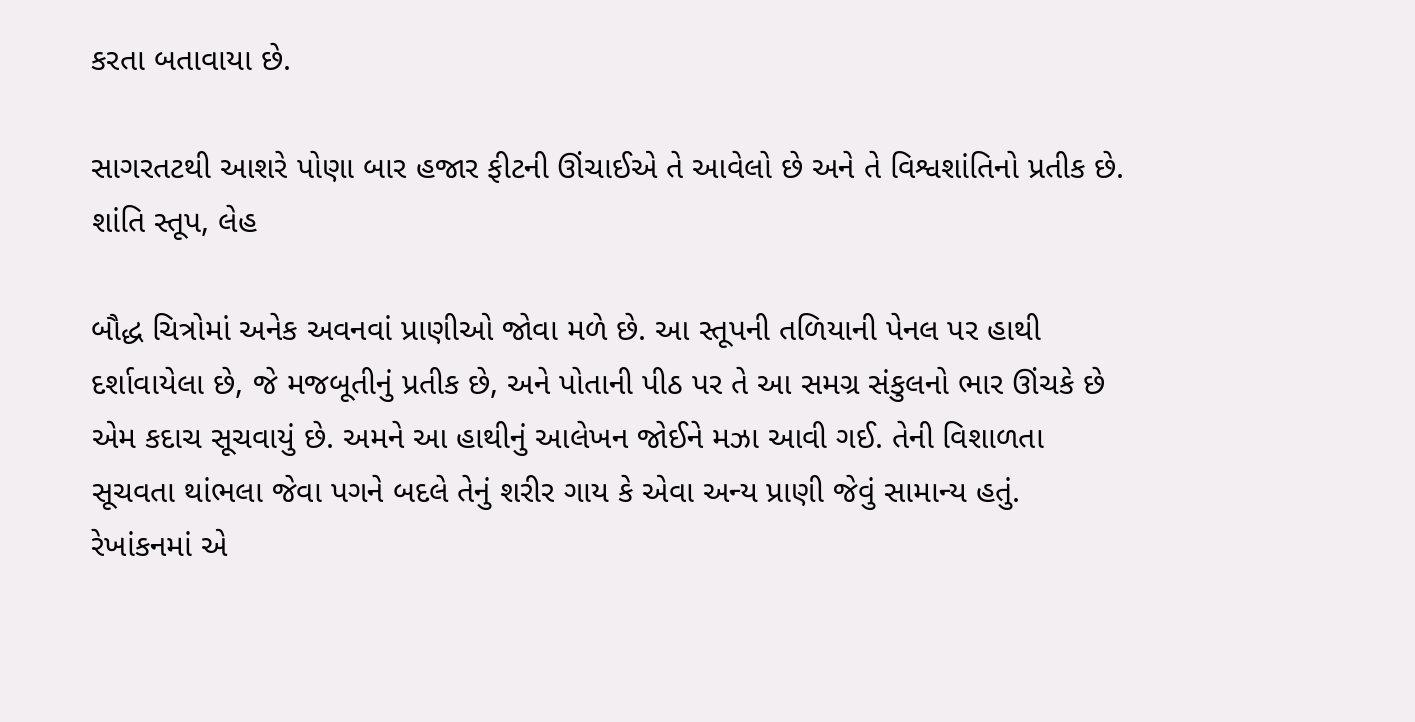કરતા બતાવાયા છે.

સાગરતટથી આશરે પોણા બાર હજાર ફીટની ઊંચાઈએ તે આવેલો છે અને તે વિશ્વશાંતિનો પ્રતીક છે.
શાંતિ સ્તૂપ, લેહ

બૌદ્ધ ચિત્રોમાં અનેક અવનવાં પ્રાણીઓ જોવા મળે છે. આ સ્તૂપની તળિયાની પેનલ પર હાથી દર્શાવાયેલા છે, જે મજબૂતીનું પ્રતીક છે, અને પોતાની પીઠ પર તે આ સમગ્ર સંકુલનો ભાર ઊંચકે છે એમ કદાચ સૂચવાયું છે. અમને આ હાથીનું આલેખન જોઈને મઝા આવી ગઈ. તેની વિશાળતા સૂચવતા થાંભલા જેવા પગને બદલે તેનું શરીર ગાય કે એવા અન્ય પ્રાણી જેવું સામાન્ય હતું. રેખાંકનમાં એ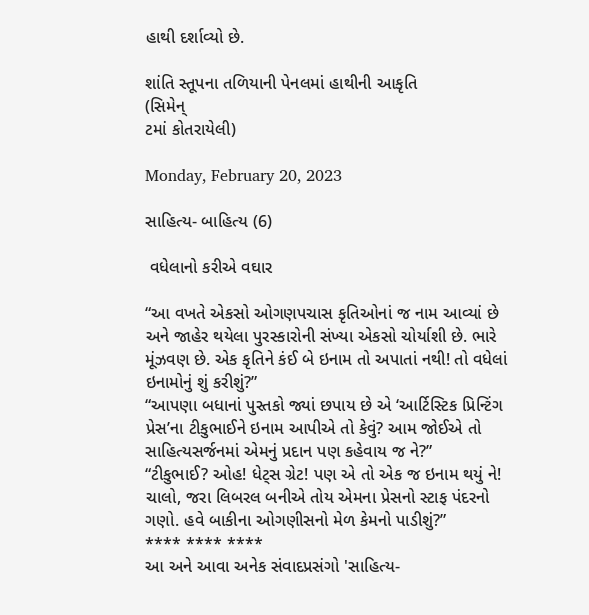હાથી દર્શાવ્યો છે.

શાંતિ સ્તૂપના તળિયાની પેનલમાં હાથીની આકૃતિ
(સિમેન્
ટમાં કોતરાયેલી)

Monday, February 20, 2023

સાહિત્ય- બાહિત્ય (6)

 વધેલાનો કરીએ વઘાર

“આ વખતે એકસો ઓગણપચાસ કૃતિઓનાં જ નામ આવ્યાં છે અને જાહેર થયેલા પુરસ્કારોની સંખ્યા એકસો ચોર્યાશી છે. ભારે મૂંઝવણ છે. એક કૃતિને કંઈ બે ઇનામ તો અપાતાં નથી! તો વધેલાં ઇનામોનું શું કરીશું?”
“આપણા બધાનાં પુસ્તકો જ્યાં છપાય છે એ ‘આર્ટિસ્ટિક પ્રિન્ટિંગ પ્રેસ’ના ટીકુભાઈને ઇનામ આપીએ તો કેવું? આમ જોઈએ તો સાહિત્યસર્જનમાં એમનું પ્રદાન પણ કહેવાય જ ને?”
“ટીકુભાઈ? ઓહ! ધેટ્સ ગ્રેટ! પણ એ તો એક જ ઇનામ થયું ને! ચાલો, જરા લિબરલ બનીએ તોય એમના પ્રેસનો સ્ટાફ પંદરનો ગણો. હવે બાકીના ઓગણીસનો મેળ કેમનો પાડીશું?”
**** **** ****
આ અને આવા અનેક સંવાદપ્રસંગો 'સાહિત્ય-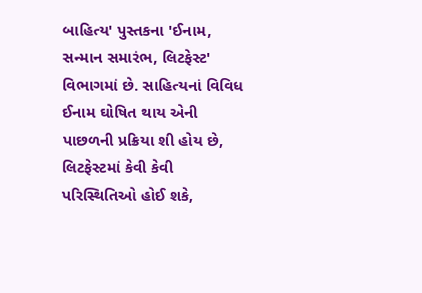બાહિત્ય' પુસ્તકના 'ઈનામ, સન્માન સમારંભ, લિટફેસ્ટ' વિભાગમાં છે. સાહિત્યનાં વિવિધ ઈનામ ઘોષિત થાય એની પાછળની પ્રક્રિયા શી હોય છે, લિટફેસ્ટમાં કેવી કેવી પરિસ્થિતિઓ હોઈ શકે,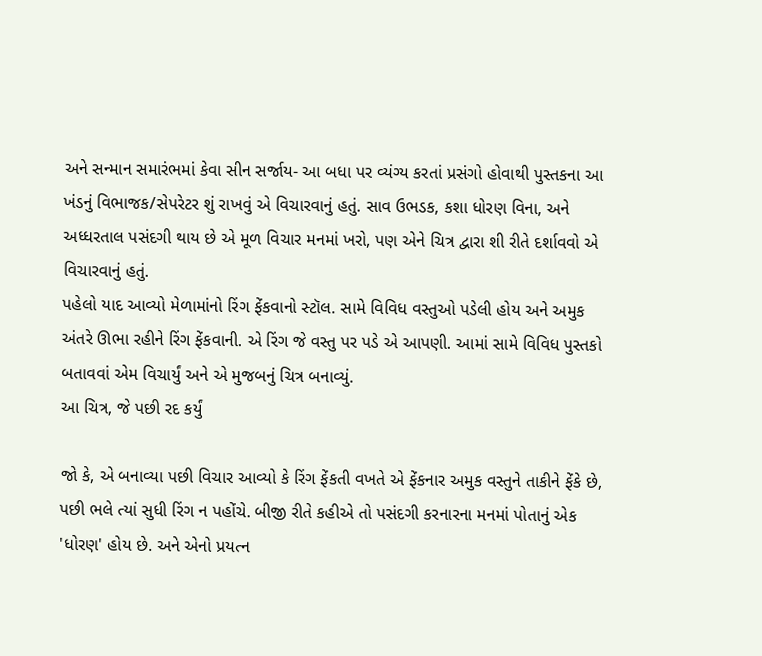અને સન્માન સમારંભમાં કેવા સીન સર્જાય- આ બધા પર વ્યંગ્ય કરતાં પ્રસંગો હોવાથી પુસ્તકના આ ખંડનું વિભાજક/સેપરેટર શું રાખવું એ વિચારવાનું હતું. સાવ ઉભડક, કશા ધોરણ વિના, અને અધ્ધરતાલ પસંદગી થાય છે એ મૂળ વિચાર મનમાં ખરો, પણ એને ચિત્ર દ્વારા શી રીતે દર્શાવવો એ વિચારવાનું હતું.
પહેલો યાદ આવ્યો મેળામાંનો રિંગ ફેંકવાનો સ્ટૉલ. સામે વિવિધ વસ્તુઓ પડેલી હોય અને અમુક અંતરે ઊભા રહીને રિંગ ફેંકવાની. એ રિંગ જે વસ્તુ પર પડે એ આપણી. આમાં સામે વિવિધ પુસ્તકો બતાવવાં એમ વિચાર્યું અને એ મુજબનું ચિત્ર બનાવ્યું.
આ ચિત્ર, જે પછી રદ કર્યું

જો કે, એ બનાવ્યા પછી વિચાર આવ્યો કે રિંગ ફેંકતી વખતે એ ફેંકનાર અમુક વસ્તુને તાકીને ફેંકે છે, પછી ભલે ત્યાં સુધી રિંગ ન પહોંચે. બીજી રીતે કહીએ તો પસંદગી કરનારના મનમાં પોતાનું એક 'ધોરણ' હોય છે. અને એનો પ્રયત્ન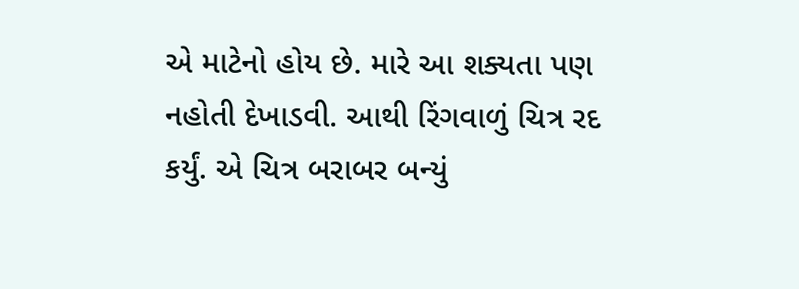એ માટેનો હોય છે. મારે આ શક્યતા પણ નહોતી દેખાડવી. આથી રિંગવાળું ચિત્ર રદ કર્યું. એ ચિત્ર બરાબર બન્યું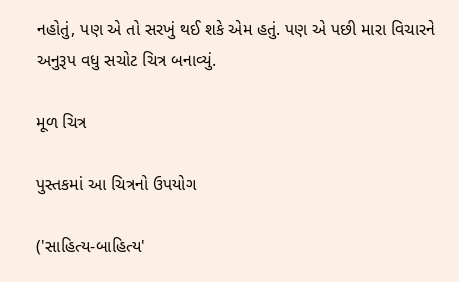નહોતું, પણ એ તો સરખું થઈ શકે એમ હતું. પણ એ પછી મારા વિચારને અનુરૂપ વધુ સચોટ ચિત્ર બનાવ્યું.

મૂળ ચિત્ર

પુસ્તકમાં આ ચિત્રનો ઉપયોગ

('સાહિત્ય-બાહિત્ય'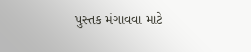પુસ્તક મંગાવવા માટે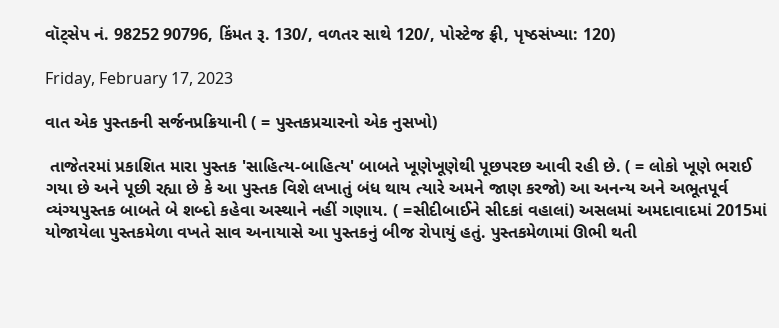વૉટ્સેપ નં. 98252 90796, કિંમત રૂ. 130/, વળતર સાથે 120/, પોસ્ટેજ ફ્રી, પૃષ્ઠસંખ્યા: 120)

Friday, February 17, 2023

વાત એક પુસ્તકની સર્જનપ્રક્રિયાની ( = પુસ્તકપ્રચારનો એક નુસખો)

 તાજેતરમાં પ્રકાશિત મારા પુસ્તક 'સાહિત્ય-બાહિત્ય' બાબતે ખૂણેખૂણેથી પૂછપરછ આવી રહી છે. ( = લોકો ખૂણે ભરાઈ ગયા છે અને પૂછી રહ્યા છે કે આ પુસ્તક વિશે લખાતું બંધ થાય ત્યારે અમને જાણ કરજો) આ અનન્ય અને અભૂતપૂર્વ વ્યંગ્યપુસ્તક બાબતે બે શબ્દો કહેવા અસ્થાને નહીં ગણાય. ( =સીદીબાઈને સીદકાં વહાલાં) અસલમાં અમદાવાદમાં 2015માં યોજાયેલા પુસ્તકમેળા વખતે સાવ અનાયાસે આ પુસ્તકનું બીજ રોપાયું હતું. પુસ્તકમેળામાં ઊભી થતી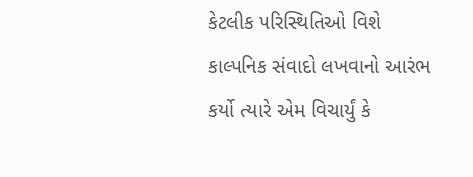કેટલીક પરિસ્થિતિઓ વિશે કાલ્પનિક સંવાદો લખવાનો આરંભ કર્યો ત્યારે એમ વિચાર્યું કે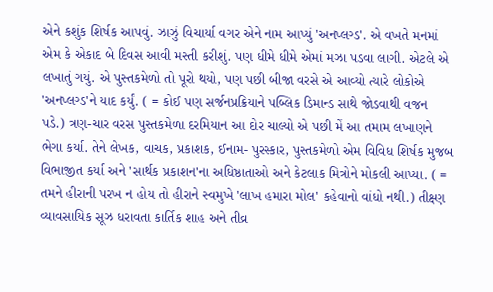એને કશુંક શિર્ષક આપવું. ઝાઝું વિચાર્યા વગર એને નામ આપ્યું 'અનપ્લગ્ડ'. એ વખતે મનમાં એમ કે એકાદ બે દિવસ આવી મસ્તી કરીશું. પણ ધીમે ધીમે એમાં મઝા પડવા લાગી. એટલે એ લખાતું ગયું. એ પુસ્તકમેળો તો પૂરો થયો, પણ પછી બીજા વરસે એ આવ્યો ત્યારે લોકોએ 'અનપ્લગ્ડ'ને યાદ કર્યું. ( = કોઈ પણ સર્જનપ્રક્રિયાને પબ્લિક ડિમાન્ડ સાથે જોડવાથી વજન પડે.) ત્રણ-ચાર વરસ પુસ્તકમેળા દરમિયાન આ દોર ચાલ્યો એ પછી મેં આ તમામ લખાણને ભેગા કર્યા. તેને લેખક, વાચક, પ્રકાશક, ઈનામ- પુરસ્કાર, પુસ્તકમેળો એમ વિવિધ શિર્ષક મુજબ વિભાજીત કર્યા અને 'સાર્થક પ્રકાશન'ના અધિષ્ઠાતાઓ અને કેટલાક મિત્રોને મોકલી આપ્યા. ( = તમને હીરાની પરખ ન હોય તો હીરાને સ્વમુખે 'લાખ હમારા મોલ' કહેવાનો વાંધો નથી.) તીક્ષ્ણ વ્યાવસાયિક સૂઝ ધરાવતા કાર્તિક શાહ અને તીવ્ર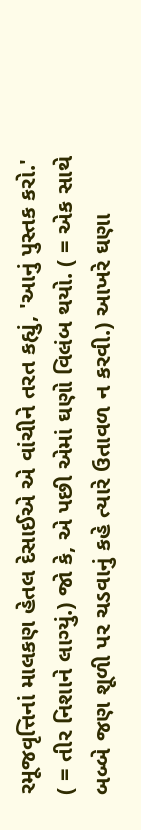રમૂજવૃત્તિનાં માલકણ હેતલ દેસાઈએ એ વાંચીને તરત કહ્યું, 'આનું પુસ્તક કરો.' ( = તીર નિશાને લાગ્યું.) જો કે, એ પછી એમાં ઘણો વિલંબ થયો. ( = એક સાથે બબ્બે જણ શૂળી પર ચડવાનું કહે ત્યારે ઉતાવળ ન કરવી.) આખરે ઘણા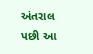અંતરાલ પછી આ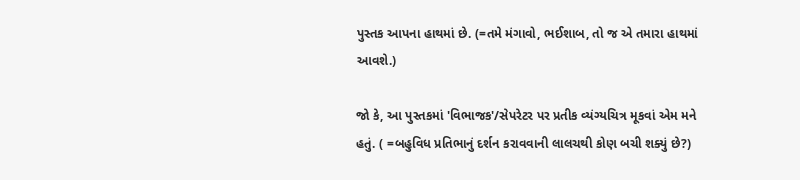પુસ્તક આપના હાથમાં છે. (=તમે મંગાવો, ભઈશાબ, તો જ એ તમારા હાથમાં આવશે.)

જો કે, આ પુસ્તકમાં 'વિભાજક'/સેપરેટર પર પ્રતીક વ્યંગ્યચિત્ર મૂકવાં એમ મને હતું. ( =બહુવિધ પ્રતિભાનું દર્શન કરાવવાની લાલચથી કોણ બચી શક્યું છે?)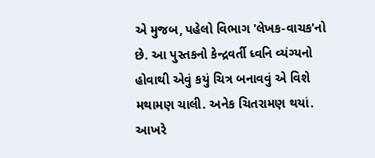એ મુજબ, પહેલો વિભાગ 'લેખક-વાચક'નો છે. આ પુસ્તકનો કેન્દ્રવર્તી ધ્વનિ વ્યંગ્યનો હોવાથી એવું કયું ચિત્ર બનાવવું એ વિશે મથામણ ચાલી. અનેક ચિતરામણ થયાં. આખરે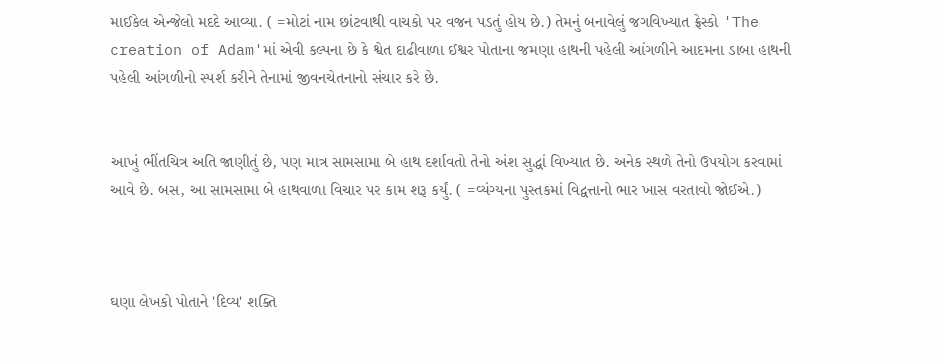માઈકેલ એન્જેલો મદદે આવ્યા. ( =મોટાં નામ છાંટવાથી વાચકો પર વજન પડતું હોય છે.) તેમનું બનાવેલું જગવિખ્યાત ફ્રેસ્કો 'The creation of Adam'માં એવી કલ્પના છે કે શ્વેત દાઢીવાળા ઈશ્વર પોતાના જમણા હાથની પહેલી આંગળીને આદમના ડાબા હાથની પહેલી આંગળીનો સ્પર્શ કરીને તેનામાં જીવનચેતનાનો સંચાર કરે છે.


આખું ભીંતચિત્ર અતિ જાણીતું છે, પણ માત્ર સામસામા બે હાથ દર્શાવતો તેનો અંશ સુદ્ધાં વિખ્યાત છે. અનેક સ્થળે તેનો ઉપયોગ કરવામાં આવે છે. બસ, આ સામસામા બે હાથવાળા વિચાર પર કામ શરૂ કર્યું. ( =વ્યંગ્યના પુસ્તકમાં વિદ્વત્તાનો ભાર ખાસ વરતાવો જોઈએ.)



ઘણા લેખકો પોતાને 'દિવ્ય' શક્તિ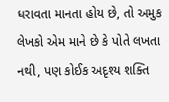ધરાવતા માનતા હોય છે, તો અમુક લેખકો એમ માને છે કે પોતે લખતા નથી, પણ કોઈક અદૃશ્ય શક્તિ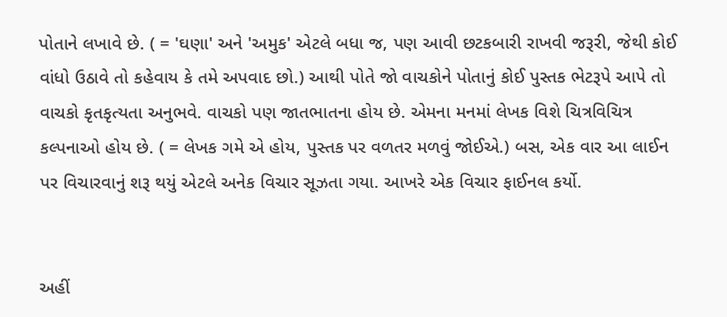પોતાને લખાવે છે. ( = 'ઘણા' અને 'અમુક' એટલે બધા જ, પણ આવી છટકબારી રાખવી જરૂરી, જેથી કોઈ વાંધો ઉઠાવે તો કહેવાય કે તમે અપવાદ છો.) આથી પોતે જો વાચકોને પોતાનું કોઈ પુસ્તક ભેટરૂપે આપે તો વાચકો કૃતકૃત્યતા અનુભવે. વાચકો પણ જાતભાતના હોય છે. એમના મનમાં લેખક વિશે ચિત્રવિચિત્ર કલ્પનાઓ હોય છે. ( = લેખક ગમે એ હોય, પુસ્તક પર વળતર મળવું જોઈએ.) બસ, એક વાર આ લાઈન પર વિચારવાનું શરૂ થયું એટલે અનેક વિચાર સૂઝતા ગયા. આખરે એક વિચાર ફાઈનલ કર્યો.


અહીં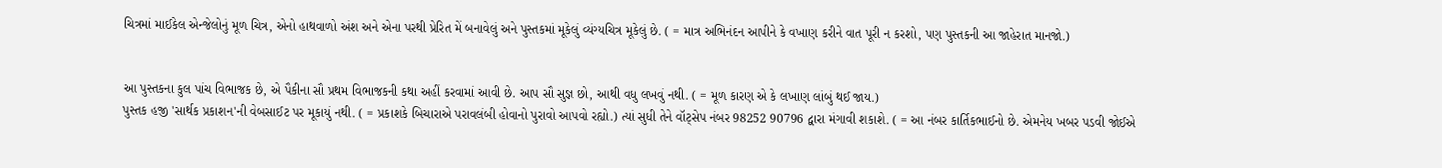ચિત્રમાં માઈકેલ એન્જેલોનું મૂળ ચિત્ર, એનો હાથવાળો અંશ અને એના પરથી પ્રેરિત મેં બનાવેલું અને પુસ્તકમાં મૂકેલું વ્યંગ્યચિત્ર મૂકેલું છે. ( = માત્ર અભિનંદન આપીને કે વખાણ કરીને વાત પૂરી ન કરશો, પણ પુસ્તકની આ જાહેરાત માનજો.)


આ પુસ્તકના કુલ પાંચ વિભાજક છે, એ પૈકીના સૌ પ્રથમ વિભાજકની કથા અહીં કરવામાં આવી છે. આપ સૌ સુજ્ઞ છો, આથી વધુ લખવું નથી. ( = મૂળ કારણ એ કે લખાણ લાંબું થઈ જાય.)
પુસ્તક હજી 'સાર્થક પ્રકાશન'ની વેબસાઈટ પર મૂકાયું નથી. ( = પ્રકાશકે બિચારાએ પરાવલંબી હોવાનો પુરાવો આપવો રહ્યો.) ત્યાં સુધી તેને વૉટ્સેપ નંબર 98252 90796 દ્વારા મંગાવી શકાશે. ( = આ નંબર કાર્તિકભાઈનો છે. એમનેય ખબર પડવી જોઈએ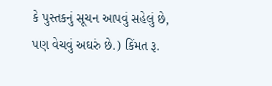કે પુસ્તકનું સૂચન આપવું સહેલું છે, પણ વેચવું અઘરું છે.) કિંમત રૂ.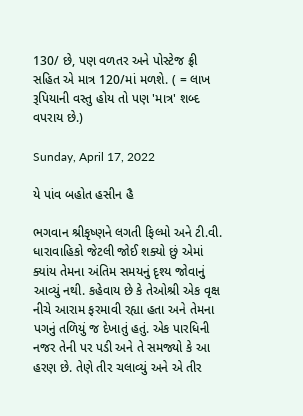130/ છે, પણ વળતર અને પોસ્ટેજ ફ્રી સહિત એ માત્ર 120/માં મળશે. ( = લાખ રૂપિયાની વસ્તુ હોય તો પણ 'માત્ર' શબ્દ વપરાય છે.)

Sunday, April 17, 2022

યે પાંવ બહોત હસીન હૈ

ભગવાન શ્રીકૃષ્ણને લગતી ફિલ્મો અને ટી.વી. ધારાવાહિકો જેટલી જોઈ શક્યો છું એમાં ક્યાંય તેમના અંતિમ સમયનું દૃશ્ય જોવાનું આવ્યું નથી. કહેવાય છે કે તેઓશ્રી એક વૃક્ષ નીચે આરામ ફરમાવી રહ્યા હતા અને તેમના પગનું તળિયું જ દેખાતું હતું. એક પારધિની નજર તેની પર પડી અને તે સમજ્યો કે આ હરણ છે. તેણે તીર ચલાવ્યું અને એ તીર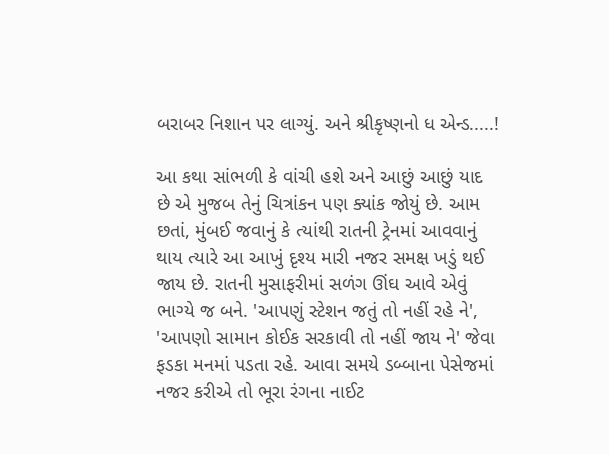બરાબર નિશાન પર લાગ્યું. અને શ્રીકૃષ્ણનો ધ એન્ડ.....!

આ કથા સાંભળી કે વાંચી હશે અને આછું આછું યાદ છે એ મુજબ તેનું ચિત્રાંકન પણ ક્યાંક જોયું છે. આમ છતાં, મુંબઈ જવાનું કે ત્યાંથી રાતની ટ્રેનમાં આવવાનું થાય ત્યારે આ આખું દૃશ્ય મારી નજર સમક્ષ ખડું થઈ જાય છે. રાતની મુસાફરીમાં સળંગ ઊંઘ આવે એવું ભાગ્યે જ બને. 'આપણું સ્ટેશન જતું તો નહીં રહે ને', 'આપણો સામાન કોઈક સરકાવી તો નહીં જાય ને' જેવા ફડકા મનમાં પડતા રહે. આવા સમયે ડબ્બાના પેસેજમાં નજર કરીએ તો ભૂરા રંગના નાઈટ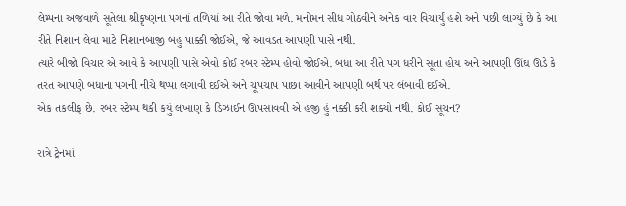લેમ્પના અજવાળે સૂતેલા શ્રીકૃષ્ણના પગનાં તળિયાં આ રીતે જોવા મળે. મનોમન સીધ ગોઠવીને અનેક વાર વિચાર્યું હશે અને પછી લાગ્યું છે કે આ રીતે નિશાન લેવા માટે નિશાનબાજી બહુ પાક્કી જોઈએ, જે આવડત આપણી પાસે નથી.
ત્યારે બીજો વિચાર એ આવે કે આપણી પાસે એવો કોઈ રબર સ્ટેમ્પ હોવો જોઈએ. બધા આ રીતે પગ ધરીને સૂતા હોય અને આપણી ઊંઘ ઊડે કે તરત આપણે બધાના પગની નીચે થપ્પા લગાવી દઈએ અને ચૂપચાપ પાછા આવીને આપણી બર્થ પર લંબાવી દઈએ.
એક તકલીફ છે. રબર સ્ટેમ્પ થકી કયું લખાણ કે ડિઝાઈન ઊપસાવવી એ હજી હું નક્કી કરી શક્યો નથી. કોઈ સૂચન?

રાત્રે ટ્રેનમાં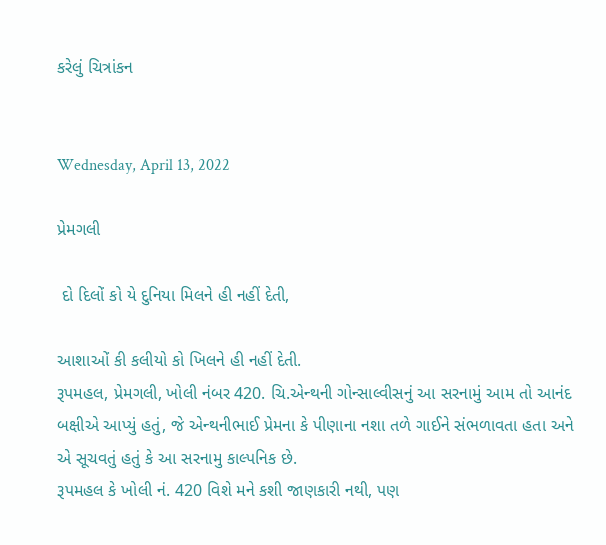કરેલું ચિત્રાંકન


Wednesday, April 13, 2022

પ્રેમગલી

 દો દિલોં કો યે દુનિયા મિલને હી નહીં દેતી,

આશાઓં કી કલીયો કો ખિલને હી નહીં દેતી.
રૂપમહલ, પ્રેમગલી, ખોલી નંબર 420. ચિ.એન્થની ગોન્સાલ્વીસનું આ સરનામું આમ તો આનંદ બક્ષીએ આપ્યું હતું, જે એન્થનીભાઈ પ્રેમના કે પીણાના નશા તળે ગાઈને સંભળાવતા હતા અને એ સૂચવતું હતું કે આ સરનામુ કાલ્પનિક છે.
રૂપમહલ કે ખોલી નં. 420 વિશે મને કશી જાણકારી નથી, પણ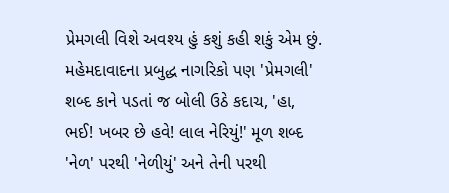પ્રેમગલી વિશે અવશ્ય હું કશું કહી શકું એમ છું. મહેમદાવાદના પ્રબુદ્ધ નાગરિકો પણ 'પ્રેમગલી' શબ્દ કાને પડતાં જ બોલી ઉઠે કદાચ, 'હા, ભઈ! ખબર છે હવે! લાલ નેરિયું!' મૂળ શબ્દ 'નેળ' પરથી 'નેળીયું' અને તેની પરથી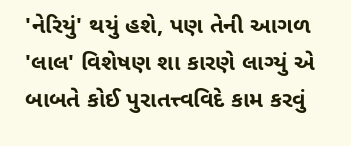'નેરિયું' થયું હશે, પણ તેની આગળ 'લાલ' વિશેષણ શા કારણે લાગ્યું એ બાબતે કોઈ પુરાતત્ત્વવિદે કામ કરવું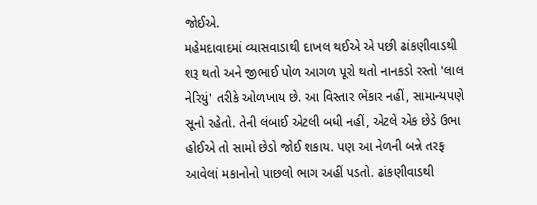જોઈએ.
મહેમદાવાદમાં વ્યાસવાડાથી દાખલ થઈએ એ પછી ઢાંકણીવાડથી શરૂ થતો અને જીભાઈ પોળ આગળ પૂરો થતો નાનકડો રસ્તો 'લાલ નેરિયું' તરીકે ઓળખાય છે. આ વિસ્તાર ભેંકાર નહીં, સામાન્યપણે સૂનો રહેતો. તેની લંબાઈ એટલી બધી નહીં, એટલે એક છેડે ઉભા હોઈએ તો સામો છેડો જોઈ શકાય. પણ આ નેળની બન્ને તરફ આવેલાં મકાનોનો પાછલો ભાગ અહીં પડતો. ઢાંકણીવાડથી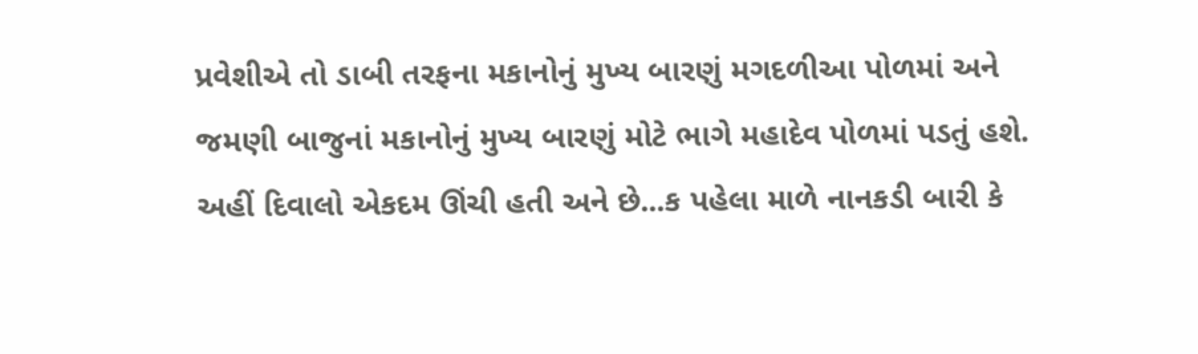પ્રવેશીએ તો ડાબી તરફના મકાનોનું મુખ્ય બારણું મગદળીઆ પોળમાં અને જમણી બાજુનાં મકાનોનું મુખ્ય બારણું મોટે ભાગે મહાદેવ પોળમાં પડતું હશે.
અહીં દિવાલો એકદમ ઊંચી હતી અને છે...ક પહેલા માળે નાનકડી બારી કે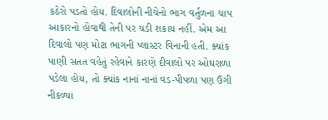કઠેરો પડતો હોય. દિવાલોની નીચેનો ભાગ વર્તુળના ચાપ આકારનો હોવાથી તેની પર ચડી શકાય નહીં. એમ આ દિવાલો પણ મોટા ભાગની પ્લાસ્ટર વિનાની હતી. ક્યાંક પાણી સતત વહેતું રહેવાને કારણે દીવાલો પર ઓઘરાળા પડેલા હોય, તો ક્યાંક નાનાં નાનાં વડ-પીપળા પણ ઉગી નીકળ્યા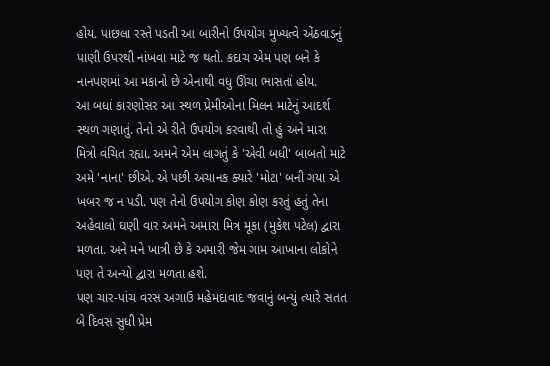હોય. પાછલા રસ્તે પડતી આ બારીનો ઉપયોગ મુખ્યત્વે એંઠવાડનું પાણી ઉપરથી નાંખવા માટે જ થતો. કદાચ એમ પણ બને કે નાનપણમાં આ મકાનો છે એનાથી વધુ ઊંચા ભાસતાં હોય.
આ બધાં કારણોસર આ સ્થળ પ્રેમીઓના મિલન માટેનું આદર્શ સ્થળ ગણાતું. તેનો એ રીતે ઉપયોગ કરવાથી તો હું અને મારા મિત્રો વંચિત રહ્યા. અમને એમ લાગતું કે 'એવી બધી' બાબતો માટે અમે 'નાના' છીએ. એ પછી અચાનક ક્યારે 'મોટા' બની ગયા એ ખબર જ ન પડી. પણ તેનો ઉપયોગ કોણ કોણ કરતું હતું તેના અહેવાલો ઘણી વાર અમને અમારા મિત્ર મૂકા (મુકેશ પટેલ) દ્વારા મળતા. અને મને ખાત્રી છે કે અમારી જેમ ગામ આખાના લોકોને પણ તે અન્યો દ્વારા મળતા હશે.
પણ ચાર-પાંચ વરસ અગાઉ મહેમદાવાદ જવાનું બન્યું ત્યારે સતત બે દિવસ સુધી પ્રેમ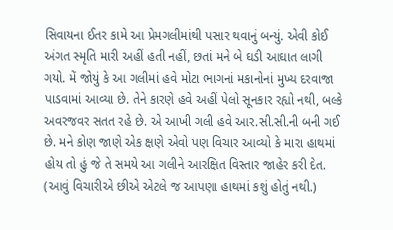સિવાયના ઈતર કામે આ પ્રેમગલીમાંથી પસાર થવાનું બન્યું. એવી કોઈ અંગત સ્મૃતિ મારી અહીં હતી નહીં, છતાં મને બે ઘડી આઘાત લાગી ગયો. મેં જોયું કે આ ગલીમાં હવે મોટા ભાગનાં મકાનોનાં મુખ્ય દરવાજા પાડવામાં આવ્યા છે. તેને કારણે હવે અહીં પેલો સૂનકાર રહ્યો નથી, બલ્કે અવરજવર સતત રહે છે. એ આખી ગલી હવે આર.સી.સી.ની બની ગઈ છે. મને કોણ જાણે એક ક્ષણે એવો પણ વિચાર આવ્યો કે મારા હાથમાં હોય તો હું જે તે સમયે આ ગલીને આરક્ષિત વિસ્તાર જાહેર કરી દેત. (આવું વિચારીએ છીએ એટલે જ આપણા હાથમાં કશું હોતું નથી.)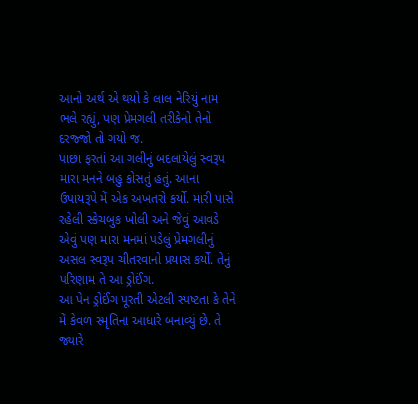આનો અર્થ એ થયો કે લાલ નેરિયું નામ ભલે રહ્યું, પણ પ્રેમગલી તરીકેનો તેનો દરજ્જો તો ગયો જ.
પાછા ફરતાં આ ગલીનું બદલાયેલું સ્વરૂપ મારા મનને બહુ કોસતું હતું. આના ઉપાયરૂપે મેં એક અખતરો કર્યો. મારી પાસે રહેલી સ્કેચબુક ખોલી અને જેવું આવડે એવું પણ મારા મનમાં પડેલું પ્રેમગલીનું અસલ સ્વરૂપ ચીતરવાનો પ્રયાસ કર્યો. તેનું પરિણામ તે આ ડ્રોઈંગ.
આ પેન ડ્રોઈંગ પૂરતી એટલી સ્પષ્ટતા કે તેને મેં કેવળ સ્મૃતિના આધારે બનાવ્યું છે. તે જ્યારે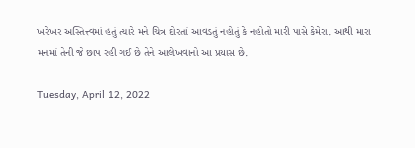ખરેખર અસ્તિત્ત્વમાં હતું ત્યારે મને ચિત્ર દોરતાં આવડતું નહોતું કે નહોતો મારી પાસે કેમેરા. આથી મારા મનમાં તેની જે છાપ રહી ગઈ છે તેને આલેખવાનો આ પ્રયાસ છે.

Tuesday, April 12, 2022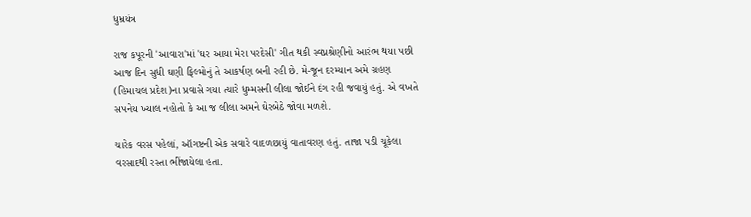ધુમ્રયંત્ર

રાજ કપૂરની 'આવારા'માં 'ઘર આયા મેરા પરદેસી' ગીત થકી સ્વપ્નશ્રેણીનો આરંભ થયા પછી આજ દિન સુધી ઘણી ફિલ્મોનું તે આકર્ષણ બની રહી છે. મે-જૂન દરમ્યાન અમે ગ્રહણ (હિમાચલ પ્રદેશ)ના પ્રવાસે ગયા ત્યારે ધુમ્મસની લીલા જોઈને દંગ રહી જવાયું હતું. એ વખતે સપનેય ખ્યાલ નહોતો કે આ જ લીલા અમને ઘેરબેઠે જોવા મળશે.

ચારેક વરસ પહેલાં, ઑગષ્ટની એક સવારે વાદળછાયું વાતાવરણ હતું. તાજા પડી ચૂકેલા વરસાદથી રસ્તા ભીંજાયેલા હતા.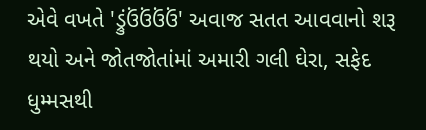એવે વખતે 'ડ્રુંઉંઉંઉંઉં' અવાજ સતત આવવાનો શરૂ થયો અને જોતજોતાંમાં અમારી ગલી ઘેરા, સફેદ ધુમ્મસથી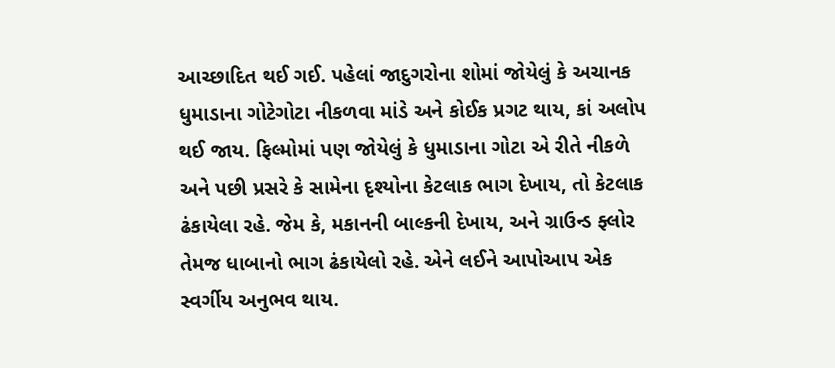આચ્છાદિત થઈ ગઈ. પહેલાં જાદુગરોના શોમાં જોયેલું કે અચાનક ધુમાડાના ગોટેગોટા નીકળવા માંડે અને કોઈક પ્રગટ થાય, કાં અલોપ થઈ જાય. ફિલ્મોમાં પણ જોયેલું કે ધુમાડાના ગોટા એ રીતે નીકળે અને પછી પ્રસરે કે સામેના દૃશ્યોના કેટલાક ભાગ દેખાય, તો કેટલાક ઢંકાયેલા રહે. જેમ કે, મકાનની બાલ્કની દેખાય, અને ગ્રાઉન્ડ ફ્લોર તેમજ ધાબાનો ભાગ ઢંકાયેલો રહે. એને લઈને આપોઆપ એક સ્વર્ગીય અનુભવ થાય.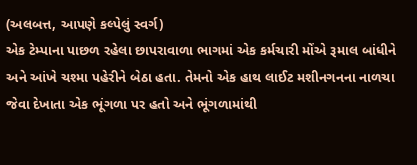(અલબત્ત, આપણે કલ્પેલું સ્વર્ગ)
એક ટેમ્પાના પાછળ રહેલા છાપરાવાળા ભાગમાં એક કર્મચારી મોંએ રૂમાલ બાંધીને અને આંખે ચશ્મા પહેરીને બેઠા હતા. તેમનો એક હાથ લાઈટ મશીનગનના નાળચા જેવા દેખાતા એક ભૂંગળા પર હતો અને ભૂંગળામાંથી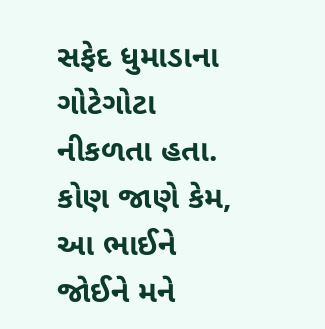સફેદ ધુમાડાના ગોટેગોટા નીકળતા હતા. કોણ જાણે કેમ, આ ભાઈને જોઈને મને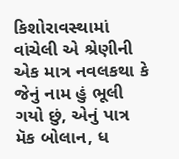કિશોરાવસ્થામાં વાંચેલી એ શ્રેણીની એક માત્ર નવલકથા કે જેનું નામ હું ભૂલી ગયો છું, એનું પાત્ર મૅક બોલાન, ધ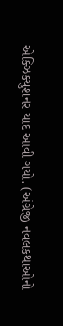એક્ઝિક્યુશનર યાદ આવી ગયો. (અંગ્રેજી નવલકથાઓનો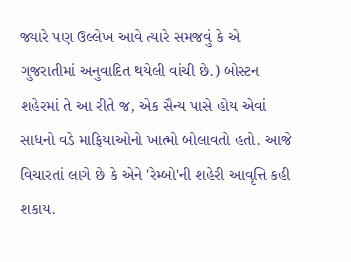જ્યારે પણ ઉલ્લેખ આવે ત્યારે સમજવું કે એ ગુજરાતીમાં અનુવાદિત થયેલી વાંચી છે.) બોસ્ટન શહેરમાં તે આ રીતે જ, એક સૈન્ય પાસે હોય એવાં સાધનો વડે માફિયાઓનો ખાત્મો બોલાવતો હતો. આજે વિચારતાં લાગે છે કે એને 'રેમ્બો'ની શહેરી આવૃત્તિ કહી શકાય.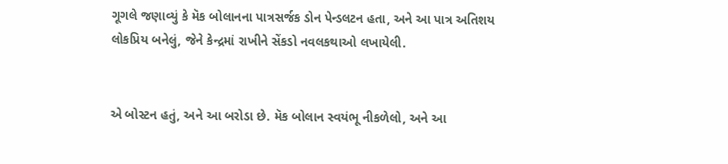ગૂગલે જણાવ્યું કે મૅક બોલાનના પાત્રસર્જક ડોન પેન્ડલટન હતા, અને આ પાત્ર અતિશય લોકપ્રિય બનેલું, જેને કેન્દ્રમાં રાખીને સેંકડો નવલકથાઓ લખાયેલી.


એ બોસ્ટન હતું, અને આ બરોડા છે. મૅક બોલાન સ્વયંભૂ નીકળેલો, અને આ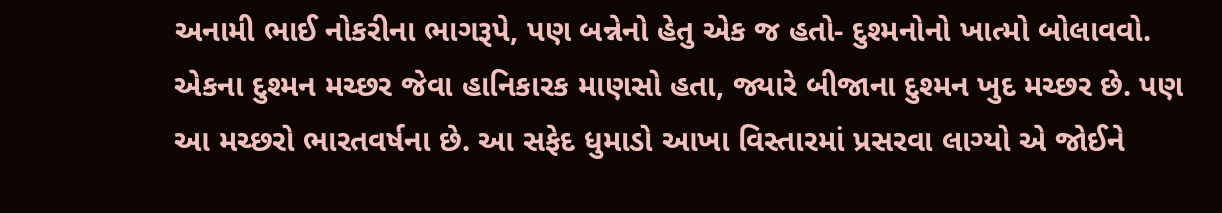અનામી ભાઈ નોકરીના ભાગરૂપે, પણ બન્નેનો હેતુ એક જ હતો- દુશ્મનોનો ખાત્મો બોલાવવો. એકના દુશ્મન મચ્છર જેવા હાનિકારક માણસો હતા, જ્યારે બીજાના દુશ્મન ખુદ મચ્છર છે. પણ આ મચ્છરો ભારતવર્ષના છે. આ સફેદ ધુમાડો આખા વિસ્તારમાં પ્રસરવા લાગ્યો એ જોઈને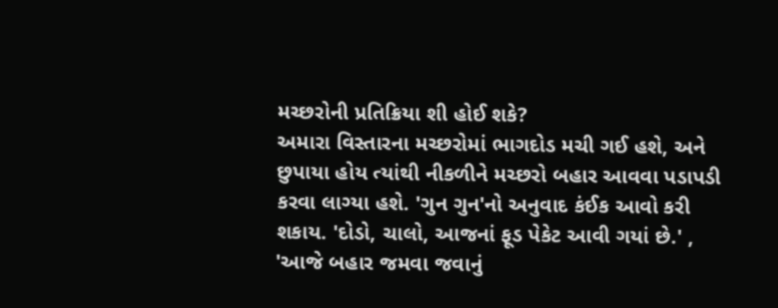મચ્છરોની પ્રતિક્રિયા શી હોઈ શકે?
અમારા વિસ્તારના મચ્છરોમાં ભાગદોડ મચી ગઈ હશે, અને છુપાયા હોય ત્યાંથી નીકળીને મચ્છરો બહાર આવવા પડાપડી કરવા લાગ્યા હશે. 'ગુન ગુન'નો અનુવાદ કંઈક આવો કરી શકાય. 'દોડો, ચાલો, આજનાં ફૂડ પેકેટ આવી ગયાં છે.' , 'આજે બહાર જમવા જવાનું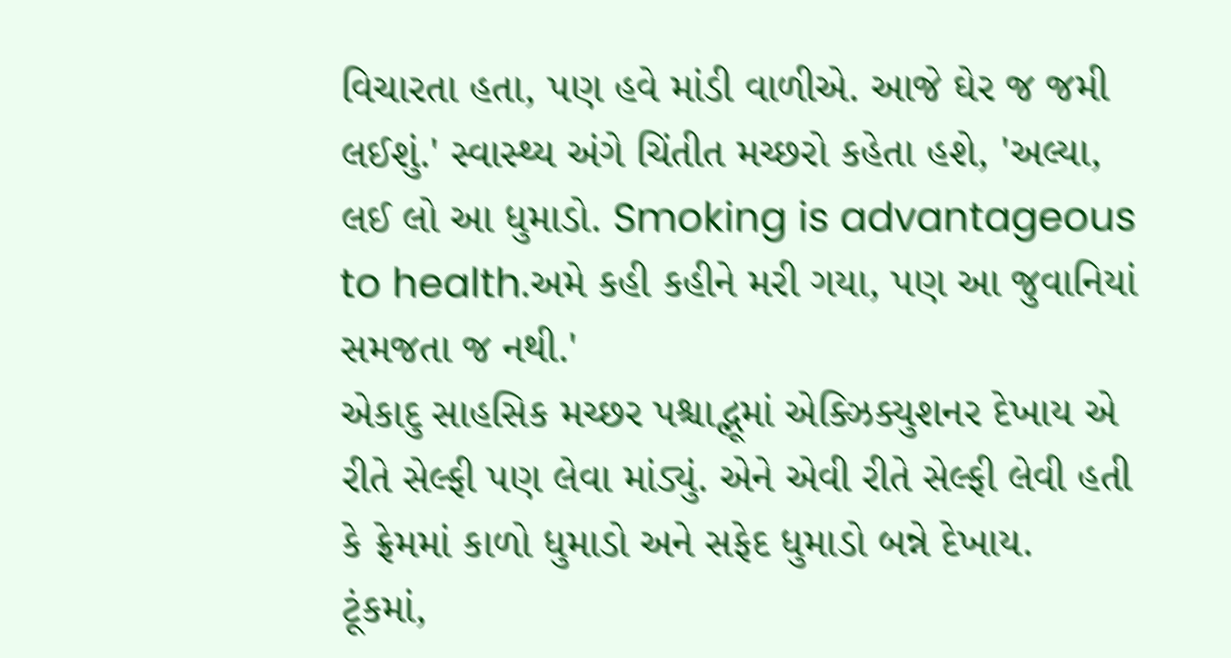વિચારતા હતા, પણ હવે માંડી વાળીએ. આજે ઘેર જ જમી લઈશું.' સ્વાસ્થ્ય અંગે ચિંતીત મચ્છરો કહેતા હશે, 'અલ્યા, લઈ લો આ ધુમાડો. Smoking is advantageous to health.અમે કહી કહીને મરી ગયા, પણ આ જુવાનિયાં સમજતા જ નથી.'
એકાદુ સાહસિક મચ્છર પશ્ચાદ્ભૂમાં એક્ઝિક્યુશનર દેખાય એ રીતે સેલ્ફી પણ લેવા માંડ્યું. એને એવી રીતે સેલ્ફી લેવી હતી કે ફ્રેમમાં કાળો ધુમાડો અને સફેદ ધુમાડો બન્ને દેખાય.
ટૂંકમાં,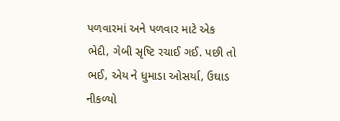પળવારમાં અને પળવાર માટે એક ભેદી, ગેબી સૃષ્ટિ રચાઈ ગઈ. પછી તો ભઈ, એય ને ધુમાડા ઓસર્યા, ઉઘાડ નીકળ્યો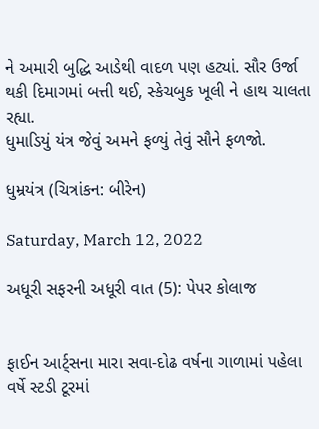ને અમારી બુદ્ધિ આડેથી વાદળ પણ હટ્યાં. સૌર ઉર્જા થકી દિમાગમાં બત્તી થઈ, સ્કેચબુક ખૂલી ને હાથ ચાલતા રહ્યા.
ધુમાડિયું યંત્ર જેવું અમને ફળ્યું તેવું સૌને ફળજો.

ધુમ્રયંત્ર (ચિત્રાંકન: બીરેન)

Saturday, March 12, 2022

અધૂરી સફરની અધૂરી વાત (5): પેપર કોલાજ


ફાઈન આર્ટ્સના મારા સવા-દોઢ વર્ષના ગાળામાં પહેલા વર્ષે સ્ટડી ટૂરમાં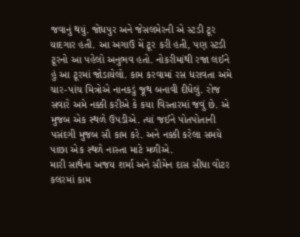જવાનું થયું. જોધપુર અને જેસલમેરની એ સ્ટડી ટૂર યાદગાર હતી. આ અગાઉ મેં ટૂર કરી હતી, પણ સ્ટડી ટૂરનો આ પહેલો અનુભવ હતો. નોકરીમાંથી રજા લઈને હું આ ટૂરમાં જોડાયેલો. કામ કરવામાં રસ ધરાવતા અમે ચાર-પાંચ મિત્રોએ નાનકડું જૂથ બનાવી દીધેલું. રોજ સવારે અમે નક્કી કરીએ કે કયા વિસ્તારમાં જવું છે. એ મુજબ એક સ્થળે ઉપડીએ. ત્યાં જઈને પોતપોતાની પસંદગી મુજબ સૌ કામ કરે. અને નક્કી કરેલા સમયે પાછા એક સ્થળે નાસ્તા માટે મળીએ.
મારી સાથેના અજય શર્મા અને સૌમેન દાસ સીધા વોટર કલરમાં કામ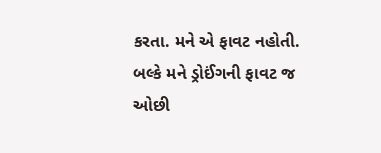કરતા. મને એ ફાવટ નહોતી. બલ્કે મને ડ્રોઈંગની ફાવટ જ ઓછી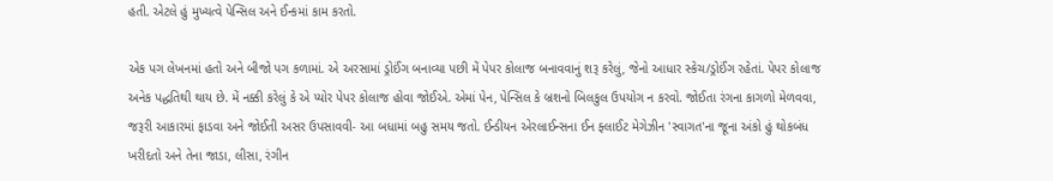હતી. એટલે હું મુખ્યત્વે પેન્સિલ અને ઈન્કમાં કામ કરતો.

એક પગ લેખનમાં હતો અને બીજો પગ કળામાં. એ અરસામાં ડ્રોઈંગ બનાવ્યા પછી મેં પેપર કોલાજ બનાવવાનું શરૂ કરેલું, જેનો આધાર સ્કેચ/ડ્રોઈંગ રહેતાં. પેપર કોલાજ અનેક પદ્ધતિથી થાય છે. મેં નક્કી કરેલું કે એ પ્યોર પેપર કોલાજ હોવા જોઈએ. એમાં પેન, પેન્સિલ કે બ્રશનો બિલકુલ ઉપયોગ ન કરવો. જોઈતા રંગના કાગળો મેળવવા, જરૂરી આકારમાં ફાડવા અને જોઈતી અસર ઉપસાવવી- આ બધામાં બહુ સમય જતો. ઈન્ડીયન એરલાઈન્સના ઈન ફ્લાઈટ મેગેઝીન 'સ્વાગત'ના જૂના અંકો હું થોકબંધ ખરીદતો અને તેના જાડા, લીસા, રંગીન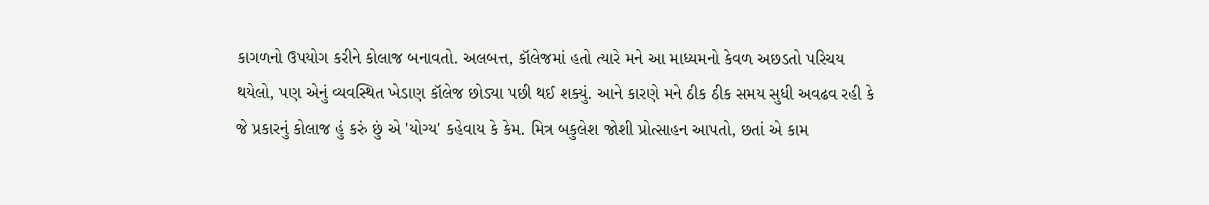કાગળનો ઉપયોગ કરીને કોલાજ બનાવતો. અલબત્ત, કૉલેજમાં હતો ત્યારે મને આ માધ્યમનો કેવળ અછડતો પરિચય થયેલો, પણ એનું વ્યવસ્થિત ખેડાણ કૉલેજ છોડ્યા પછી થઈ શક્યું. આને કારણે મને ઠીક ઠીક સમય સુધી અવઢવ રહી કે જે પ્રકારનું કોલાજ હું કરું છું એ 'યોગ્ય' કહેવાય કે કેમ. મિત્ર બકુલેશ જોશી પ્રોત્સાહન આપતો, છતાં એ કામ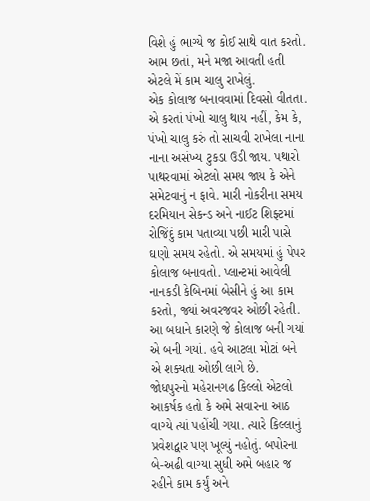વિશે હું ભાગ્યે જ કોઈ સાથે વાત કરતો. આમ છતાં, મને મજા આવતી હતી એટલે મેં કામ ચાલુ રાખેલું.
એક કોલાજ બનાવવામાં દિવસો વીતતા. એ કરતાં પંખો ચાલુ થાય નહીં, કેમ કે, પંખો ચાલુ કરું તો સાચવી રાખેલા નાના નાના અસંખ્ય ટુકડા ઉડી જાય. પથારો પાથરવામાં એટલો સમય જાય કે એને સમેટવાનું ન ફાવે. મારી નોકરીના સમય દરમિયાન સેકન્‍ડ અને નાઈટ શિફ્ટમાં રોજિંદું કામ પતાવ્યા પછી મારી પાસે ઘણો સમય રહેતો. એ સમયમાં હું પેપર કોલાજ બનાવતો. પ્લાન્ટમાં આવેલી નાનકડી કેબિનમાં બેસીને હું આ કામ કરતો, જ્યાં અવરજવર ઓછી રહેતી.
આ બધાને કારણે જે કોલાજ બની ગયાં એ બની ગયાં. હવે આટલા મોટાં બને એ શક્યતા ઓછી લાગે છે.
જોધપુરનો મહેરાનગઢ કિલ્લો એટલો આકર્ષક હતો કે અમે સવારના આઠ વાગ્યે ત્યાં પહોંચી ગયા. ત્યારે કિલ્લાનું પ્રવેશદ્વાર પણ ખૂલ્યું નહોતું. બપોરના બે-અઢી વાગ્યા સુધી અમે બહાર જ રહીને કામ કર્યું અને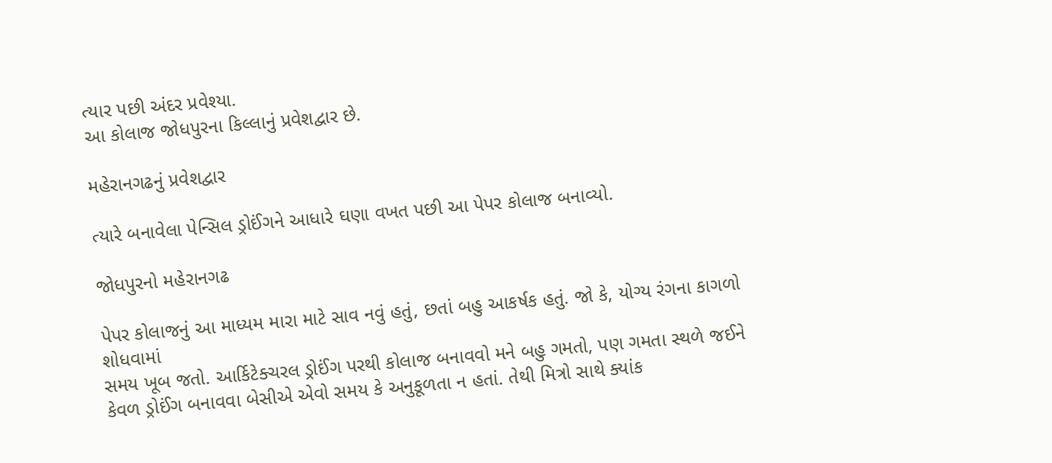ત્યાર પછી અંદર પ્રવેશ્યા.
આ કોલાજ જોધપુરના કિલ્લાનું પ્રવેશદ્વાર છે.

મહેરાનગઢનું પ્રવેશદ્વાર

ત્યારે બનાવેલા પેન્સિલ ડ્રોઈંગને આધારે ઘણા વખત પછી આ પેપર કોલાજ બનાવ્યો.

જોધપુરનો મહેરાનગઢ

પેપર કોલાજનું આ માધ્યમ મારા માટે સાવ નવું હતું, છતાં બહુ આકર્ષક હતું. જો કે, યોગ્ય રંગના કાગળો શોધવામાં
સમય ખૂબ જતો. આર્કિટેક્ચરલ ડ્રોઈંગ પરથી કોલાજ બનાવવો મને બહુ ગમતો, પણ ગમતા સ્થળે જઈને કેવળ ડ્રોઈંગ બનાવવા બેસીએ એવો સમય કે અનુકૂળતા ન હતાં. તેથી મિત્રો સાથે ક્યાંક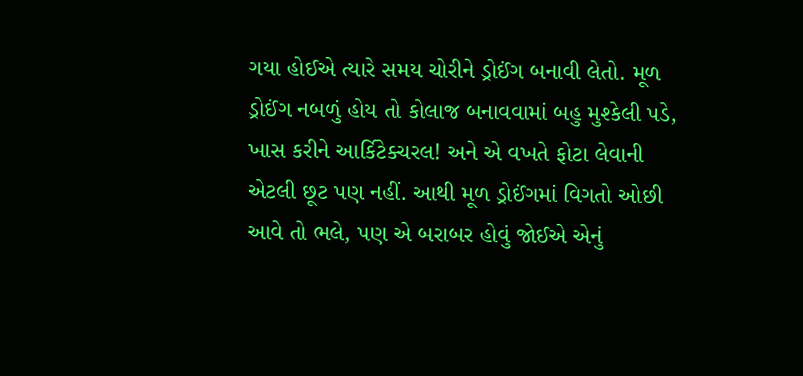ગયા હોઈએ ત્યારે સમય ચોરીને ડ્રોઈંગ બનાવી લેતો. મૂળ ડ્રોઈંગ નબળું હોય તો કોલાજ બનાવવામાં બહુ મુશ્કેલી પડે, ખાસ કરીને આર્કિટેક્ચરલ! અને એ વખતે ફોટા લેવાની એટલી છૂટ પણ નહીં. આથી મૂળ ડ્રોઈંગમાં વિગતો ઓછી આવે તો ભલે, પણ એ બરાબર હોવું જોઈએ એનું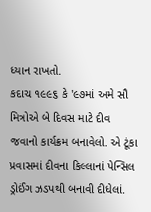ધ્યાન રાખતો.
કદાચ ૧૯૯૬ કે '૯૭માં અમે સૌ મિત્રોએ બે દિવસ માટે દીવ જવાનો કાર્યક્રમ બનાવેલો. એ ટૂંકા પ્રવાસમાં દીવના કિલ્લાનાં પેન્સિલ ડ્રોઈંગ ઝડપથી બનાવી દીધેલાં.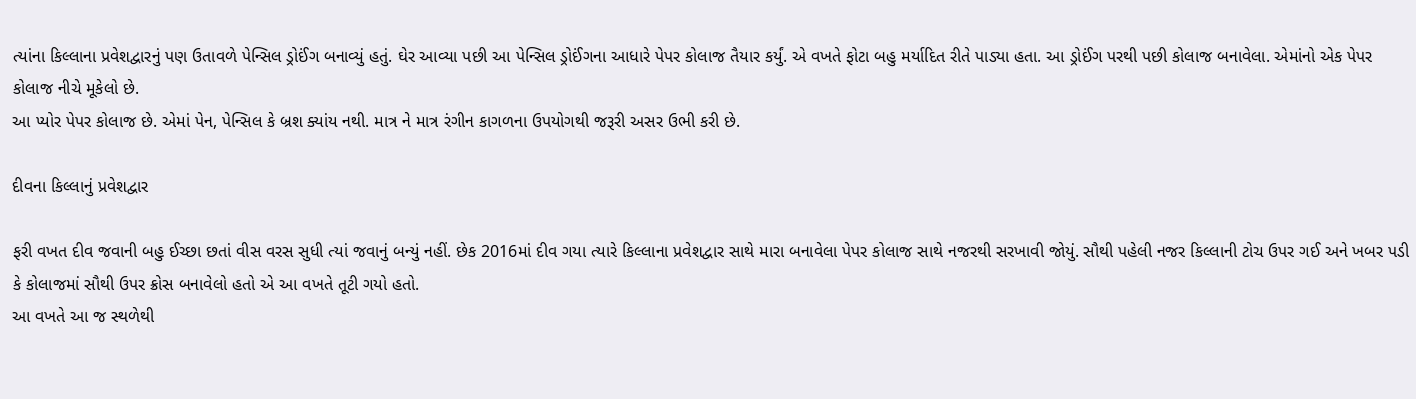ત્યાંના કિલ્લાના પ્રવેશદ્વારનું પણ ઉતાવળે પેન્સિલ ડ્રોઈંગ બનાવ્યું હતું. ઘેર આવ્યા પછી આ પેન્સિલ ડ્રોઈંગના આધારે પેપર કોલાજ તૈયાર કર્યું. એ વખતે ફોટા બહુ મર્યાદિત રીતે પાડ્યા હતા. આ ડ્રોઈંગ પરથી પછી કોલાજ બનાવેલા. એમાંનો એક પેપર કોલાજ નીચે મૂકેલો છે.
આ પ્યોર પેપર કોલાજ છે. એમાં પેન, પેન્સિલ કે બ્રશ ક્યાંય નથી. માત્ર ને માત્ર રંગીન કાગળના ઉપયોગથી જરૂરી અસર ઉભી કરી છે.

દીવના કિલ્લાનું પ્રવેશદ્વાર

ફરી વખત દીવ જવાની બહુ ઈચ્છા છતાં વીસ વરસ સુધી ત્યાં જવાનું બન્યું નહીં. છેક 2016માં દીવ ગયા ત્યારે કિલ્લાના પ્રવેશદ્વાર સાથે મારા બનાવેલા પેપર કોલાજ સાથે નજરથી સરખાવી જોયું. સૌથી પહેલી નજર કિલ્લાની ટોચ ઉપર ગઈ અને ખબર પડી કે કોલાજમાં સૌથી ઉપર ક્રોસ બનાવેલો હતો એ આ વખતે તૂટી ગયો હતો.
આ વખતે આ જ સ્થળેથી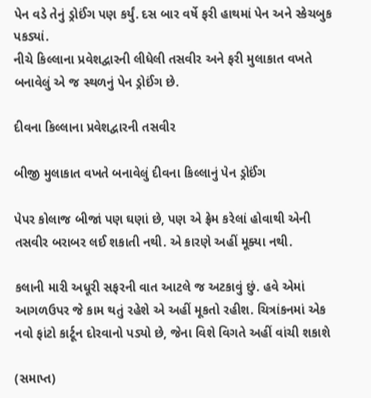પેન વડે તેનું ડ્રોઈંગ પણ કર્યું. દસ બાર વર્ષે ફરી હાથમાં પેન અને સ્કેચબુક પકડ્યાં.
નીચે કિલ્લાના પ્રવેશદ્વારની લીધેલી તસવીર અને ફરી મુલાકાત વખતે બનાવેલું એ જ સ્થળનું પેન ડ્રોઈંગ છે.

દીવના કિલ્લાના પ્રવેશદ્વારની તસવીર

બીજી મુલાકાત વખતે બનાવેલું દીવના કિલ્લાનું પેન ડ્રોઈંગ

પેપર કોલાજ બીજાં પણ ઘણાં છે, પણ એ ફ્રેમ કરેલાં હોવાથી એની તસવીર બરાબર લઈ શકાતી નથી. એ કારણે અહીં મૂક્યા નથી.

કલાની મારી અધૂરી સફરની વાત આટલે જ અટકાવું છું. હવે એમાં આગળઉપર જે કામ થતું રહેશે એ અહીં મૂકતો રહીશ. ચિત્રાંકનમાં એક નવો ફાંટો કાર્ટૂન દોરવાનો પડ્યો છે, જેના વિશે વિગતે અહીં વાંચી શકાશે

(સમાપ્ત)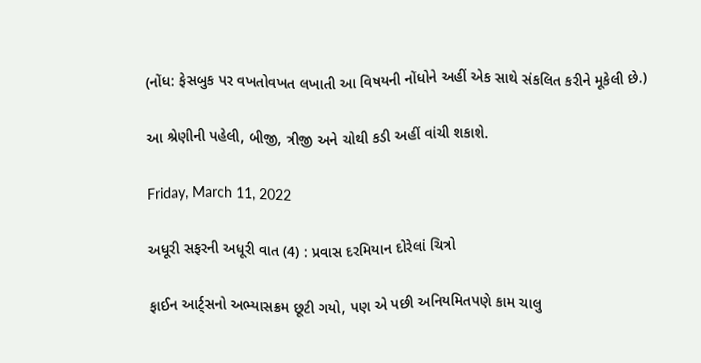(નોંધ: ફેસબુક પર વખતોવખત લખાતી આ વિષયની નોંધોને અહીં એક સાથે સંકલિત કરીને મૂકેલી છે.)

આ શ્રેણીની પહેલી, બીજી, ત્રીજી અને ચોથી કડી અહીં વાંચી શકાશે.

Friday, March 11, 2022

અધૂરી સફરની અધૂરી વાત (4) : પ્રવાસ દરમિયાન દોરેલાં ચિત્રો

ફાઈન આર્ટ્સનો અભ્યાસક્રમ છૂટી ગયો, પણ એ પછી અનિયમિતપણે કામ ચાલુ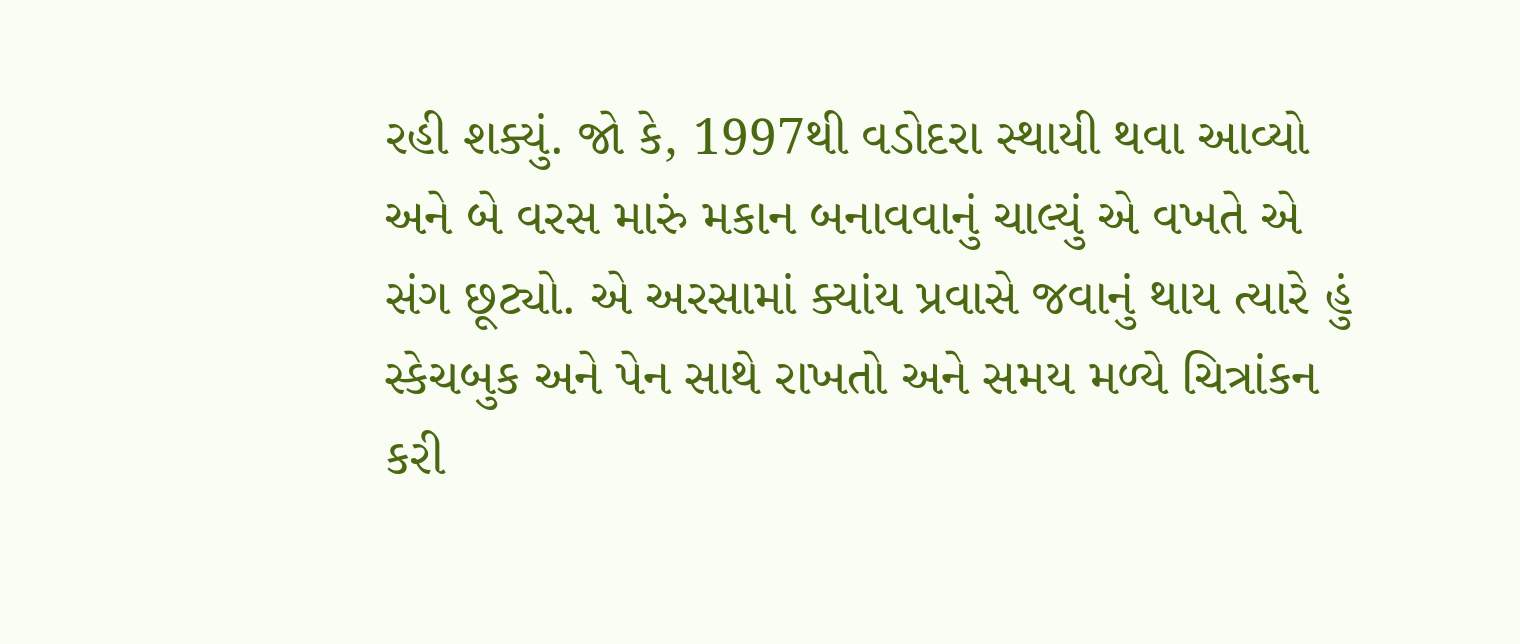રહી શક્યું. જો કે, 1997થી વડોદરા સ્થાયી થવા આવ્યો અને બે વરસ મારું મકાન બનાવવાનું ચાલ્યું એ વખતે એ સંગ છૂટ્યો. એ અરસામાં ક્યાંય પ્રવાસે જવાનું થાય ત્યારે હું સ્કેચબુક અને પેન સાથે રાખતો અને સમય મળ્યે ચિત્રાંકન કરી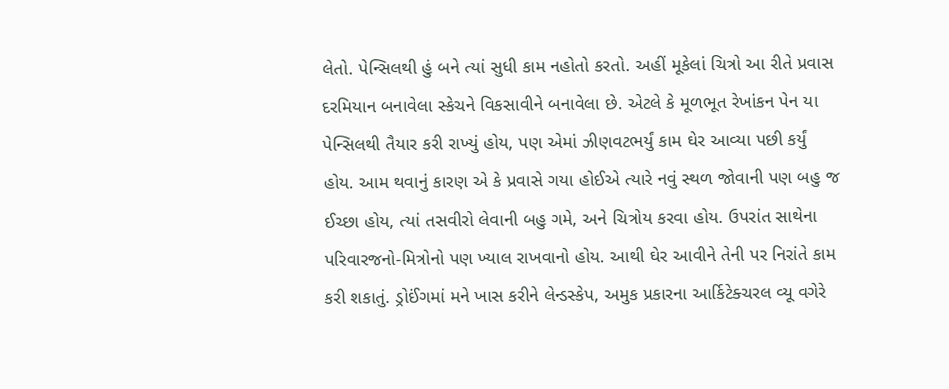લેતો. પેન્‍સિલથી હું બને ત્યાં સુધી કામ નહોતો કરતો. અહીં મૂકેલાં ચિત્રો આ રીતે પ્રવાસ દરમિયાન બનાવેલા સ્કેચને વિકસાવીને બનાવેલા છે. એટલે કે મૂળભૂત રેખાંકન પેન યા પેન્‍સિલથી તૈયાર કરી રાખ્યું હોય, પણ એમાં ઝીણવટભર્યું કામ ઘેર આવ્યા પછી કર્યું હોય. આમ થવાનું કારણ એ કે પ્રવાસે ગયા હોઈએ ત્યારે નવું સ્થળ જોવાની પણ બહુ જ ઈચ્છા હોય, ત્યાં તસવીરો લેવાની બહુ ગમે, અને ચિત્રોય કરવા હોય. ઉપરાંત સાથેના પરિવારજનો-મિત્રોનો પણ ખ્યાલ રાખવાનો હોય. આથી ઘેર આવીને તેની પર નિરાંતે કામ કરી શકાતું. ડ્રોઈંગમાં મને ખાસ કરીને લેન્‍ડસ્કેપ, અમુક પ્રકારના આર્કિટેક્ચરલ વ્યૂ વગેરે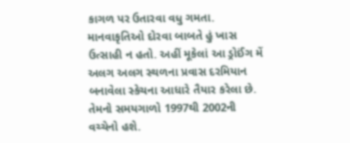કાગળ પર ઉતારવા વધુ ગમતા. માનવાકૃતિઓ દોરવા બાબતે હું ખાસ ઉત્સાહી ન હતો. અહીં મૂકેલાં આ ડ્રોઈંગ મેં અલગ અલગ સ્થળના પ્રવાસ દરમિયાન બનાવેલા સ્કેચના આધારે તૈયાર કરેલા છે. તેમનો સમયગાળો 1997થી 2002ની વચ્ચેનો હશે.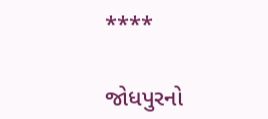****

જોધપુરનો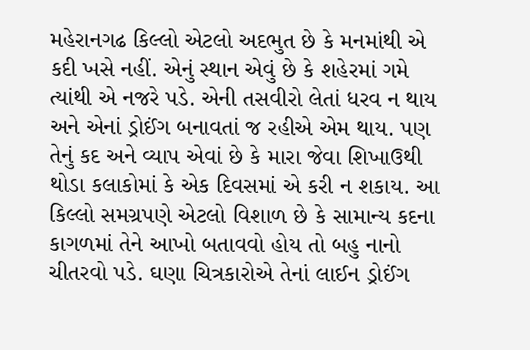મહેરાનગઢ કિલ્લો એટલો અદભુત છે કે મનમાંથી એ કદી ખસે નહીં. એનું સ્થાન એવું છે કે શહેરમાં ગમે ત્યાંથી એ નજરે પડે. એની તસવીરો લેતાં ધરવ ન થાય અને એનાં ડ્રોઈંગ બનાવતાં જ રહીએ એમ થાય. પણ તેનું કદ અને વ્યાપ એવાં છે કે મારા જેવા શિખાઉથી થોડા કલાકોમાં કે એક દિવસમાં એ કરી ન શકાય. આ કિલ્લો સમગ્રપણે એટલો વિશાળ છે કે સામાન્ય કદના કાગળમાં તેને આખો બતાવવો હોય તો બહુ નાનો ચીતરવો પડે. ઘણા ચિત્રકારોએ તેનાં લાઈન ડ્રોઈંગ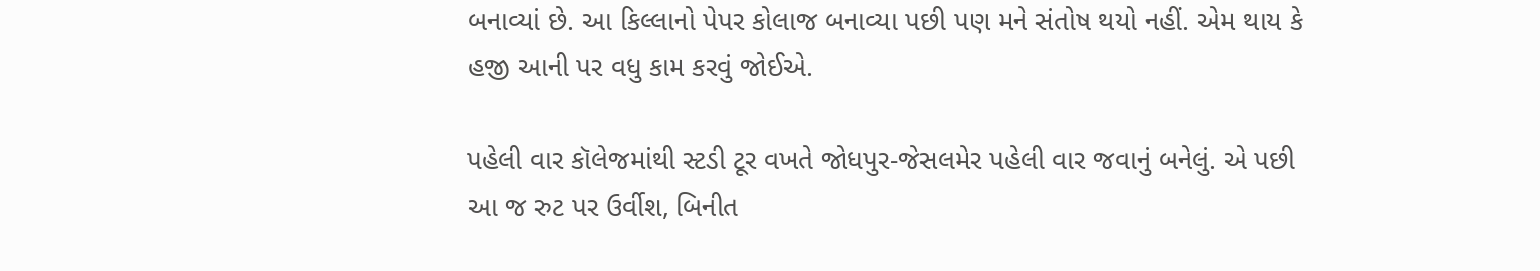બનાવ્યાં છે. આ કિલ્લાનો પેપર કોલાજ બનાવ્યા પછી પણ મને સંતોષ થયો નહીં. એમ થાય કે હજી આની પર વધુ કામ કરવું જોઈએ.

પહેલી વાર કૉલેજમાંથી સ્ટડી ટૂર વખતે જોધપુર-જેસલમેર પહેલી વાર જવાનું બનેલું. એ પછી આ જ રુટ પર ઉર્વીશ, બિનીત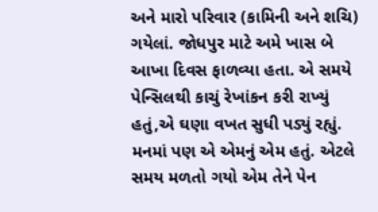અને મારો પરિવાર (કામિની અને શચિ) ગયેલાં. જોધપુર માટે અમે ખાસ બે આખા દિવસ ફાળવ્યા હતા. એ સમયે પેન્સિલથી કાચું રેખાંકન કરી રાખ્યું હતું,એ ઘણા વખત સુધી પડ્યું રહ્યું. મનમાં પણ એ એમનું એમ હતું. એટલે સમય મળતો ગયો એમ તેને પેન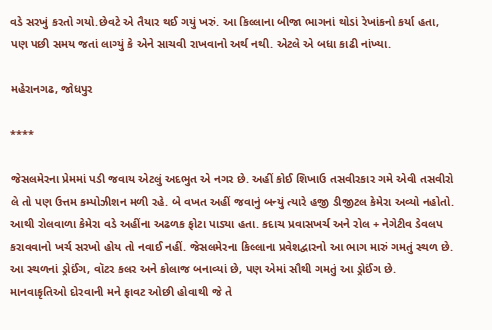વડે સરખું કરતો ગયો.છેવટે એ તૈયાર થઈ ગયું ખરું. આ કિલ્લાના બીજા ભાગનાં થોડાં રેખાંકનો કર્યા હતા, પણ પછી સમય જતાં લાગ્યું કે એને સાચવી રાખવાનો અર્થ નથી. એટલે એ બધા કાઢી નાંખ્યા.

મહેરાનગઢ, જોધપુર

****

જેસલમેરના પ્રેમમાં પડી જવાય એટલું અદભુત એ નગર છે. અહીં કોઈ શિખાઉ તસવીરકાર ગમે એવી તસવીરો લે તો પણ ઉત્તમ કમ્પોઝીશન મળી રહે. બે વખત અહીં જવાનું બન્યું ત્યારે હજી ડીજીટલ કેમેરા અવ્યો નહોતો. આથી રોલવાળા કેમેરા વડે અહીંના અઢળક ફોટા પાડ્યા હતા. કદાચ પ્રવાસખર્ચ અને રોલ + નેગેટીવ ડેવલપ કરાવવાનો ખર્ચ સરખો હોય તો નવાઈ નહીં. જેસલમેરના કિલ્લાના પ્રવેશદ્વારનો આ ભાગ મારું ગમતું સ્થળ છે. આ સ્થળનાં ડ્રોઈંગ, વૉટર કલર અને કોલાજ બનાવ્યાં છે, પણ એમાં સૌથી ગમતું આ ડ્રોઈંગ છે. માનવાકૃતિઓ દોરવાની મને ફાવટ ઓછી હોવાથી જે તે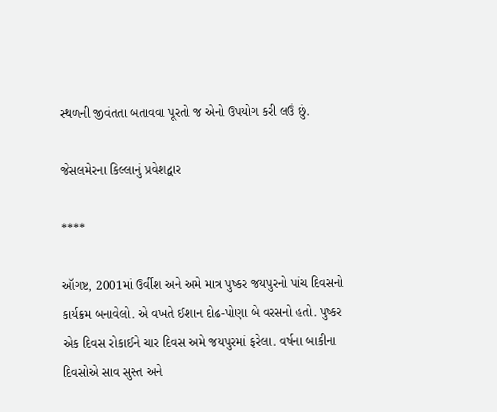સ્થળની જીવંતતા બતાવવા પૂરતો જ એનો ઉપયોગ કરી લઉં છું.

જેસલમેરના કિલ્લાનું પ્રવેશદ્વાર

****

ઑગષ્ટ, 2001માં ઉર્વીશ અને અમે માત્ર પુષ્કર જયપુરનો પાંચ દિવસનો કાર્યક્રમ બનાવેલો. એ વખતે ઈશાન દોઢ-પોણા બે વરસનો હતો. પુષ્કર એક દિવસ રોકાઈને ચાર દિવસ અમે જયપુરમાં ફરેલા. વર્ષના બાકીના દિવસોએ સાવ સુસ્ત અને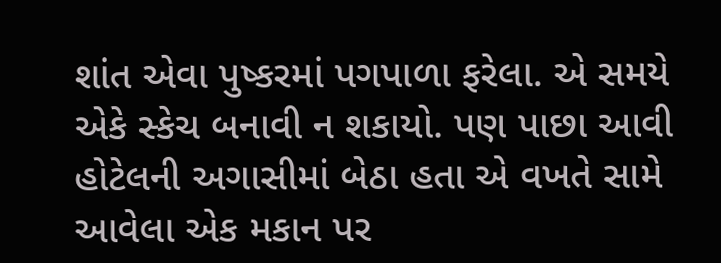શાંત એવા પુષ્કરમાં પગપાળા ફરેલા. એ સમયે એકે સ્કેચ બનાવી ન શકાયો. પણ પાછા આવી હોટેલની અગાસીમાં બેઠા હતા એ વખતે સામે આવેલા એક મકાન પર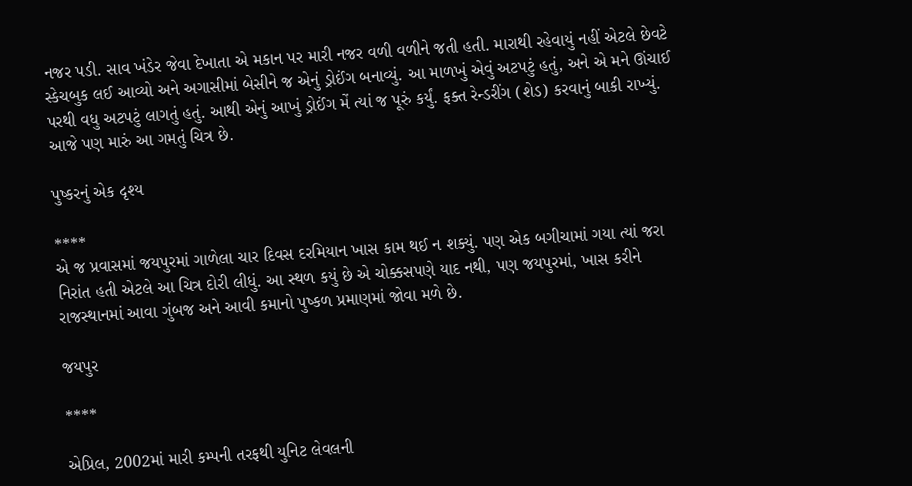નજર પડી. સાવ ખંડેર જેવા દેખાતા એ મકાન પર મારી નજર વળી વળીને જતી હતી. મારાથી રહેવાયું નહીં એટલે છેવટે સ્કેચબુક લઈ આવ્યો અને અગાસીમાં બેસીને જ એનું ડ્રોઈંગ બનાવ્યું. આ માળખું એવું અટપટું હતું, અને એ મને ઊંચાઈ પરથી વધુ અટપટું લાગતું હતું. આથી એનું આખું ડ્રોઈંગ મેં ત્યાં જ પૂરું કર્યું. ફક્ત રેન્‍ડરીંગ (શેડ) કરવાનું બાકી રાખ્યું. આજે પણ મારું આ ગમતું ચિત્ર છે.

પુષ્કરનું એક દૃશ્ય

****
એ જ પ્રવાસમાં જયપુરમાં ગાળેલા ચાર દિવસ દરમિયાન ખાસ કામ થઈ ન શક્યું. પણ એક બગીચામાં ગયા ત્યાં જરા નિરાંત હતી એટલે આ ચિત્ર દોરી લીધું. આ સ્થળ કયું છે એ ચોક્કસપણે યાદ નથી, પણ જયપુરમાં, ખાસ કરીને રાજસ્થાનમાં આવા ગુંબજ અને આવી કમાનો પુષ્કળ પ્રમાણમાં જોવા મળે છે.

જયપુર

****

એપ્રિલ, 2002માં મારી કમ્પની તરફથી યુનિટ લેવલની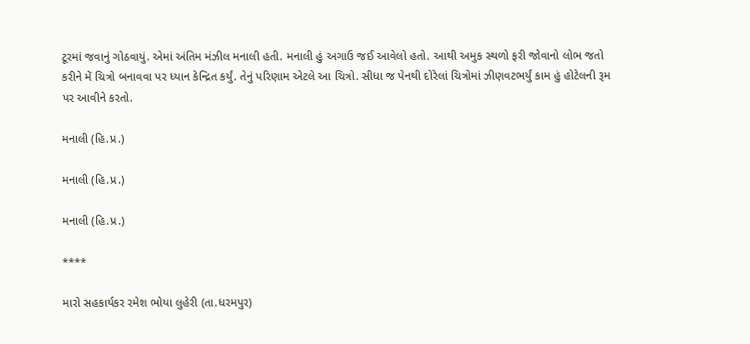ટૂરમાં જવાનું ગોઠવાયું. એમાં અંતિમ મંઝીલ મનાલી હતી. મનાલી હું અગાઉ જઈ આવેલો હતો. આથી અમુક સ્થળો ફરી જોવાનો લોભ જતો કરીને મેં ચિત્રો બનાવવા પર ધ્યાન કેન્‍દ્રિત કર્યું. તેનું પરિણામ એટલે આ ચિત્રો. સીધા જ પેનથી દોરેલાં ચિત્રોમાં ઝીણવટભર્યું કામ હું હોટેલની રૂમ પર આવીને કરતો.

મનાલી (હિ.પ્ર.)

મનાલી (હિ.પ્ર.)

મનાલી (હિ.પ્ર.)

****

મારો સહકાર્યકર રમેશ ભોયા લુહેરી (તા.ધરમપુર)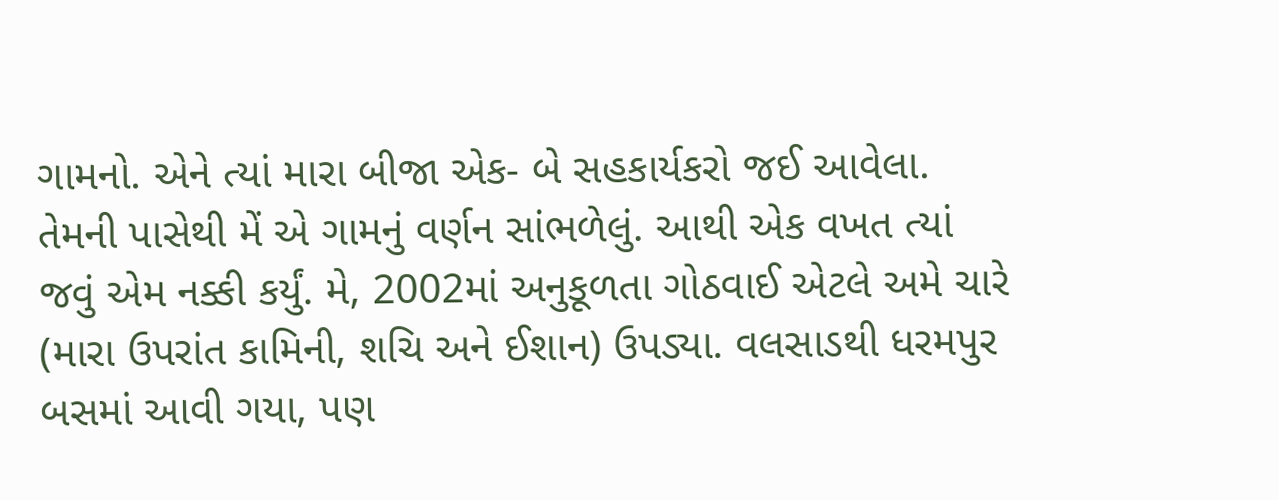ગામનો. એને ત્યાં મારા બીજા એક- બે સહકાર્યકરો જઈ આવેલા. તેમની પાસેથી મેં એ ગામનું વર્ણન સાંભળેલું. આથી એક વખત ત્યાં જવું એમ નક્કી કર્યું. મે, 2002માં અનુકૂળતા ગોઠવાઈ એટલે અમે ચારે (મારા ઉપરાંત કામિની, શચિ અને ઈશાન) ઉપડ્યા. વલસાડથી ધરમપુર બસમાં આવી ગયા, પણ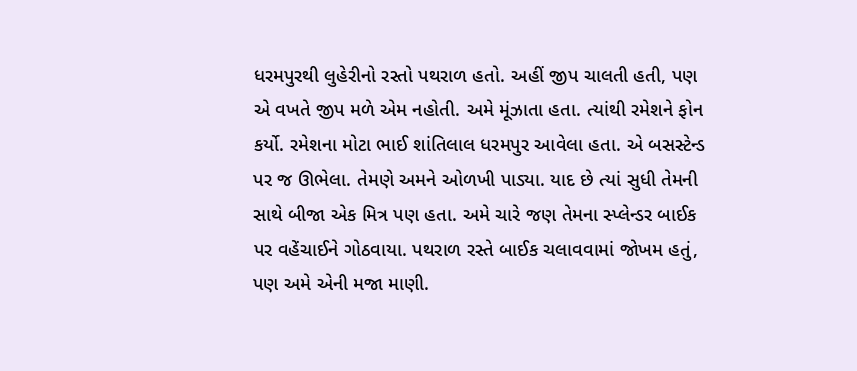ધરમપુરથી લુહેરીનો રસ્તો પથરાળ હતો. અહીં જીપ ચાલતી હતી, પણ એ વખતે જીપ મળે એમ નહોતી. અમે મૂંઝાતા હતા. ત્યાંથી રમેશને ફોન કર્યો. રમેશના મોટા ભાઈ શાંતિલાલ ધરમપુર આવેલા હતા. એ બસસ્ટેન્‍ડ પર જ ઊભેલા. તેમણે અમને ઓળખી પાડ્યા. યાદ છે ત્યાં સુધી તેમની સાથે બીજા એક મિત્ર પણ હતા. અમે ચારે જણ તેમના સ્પ્લેન્ડર બાઈક પર વહેંચાઈને ગોઠવાયા. પથરાળ રસ્તે બાઈક ચલાવવામાં જોખમ હતું, પણ અમે એની મજા માણી.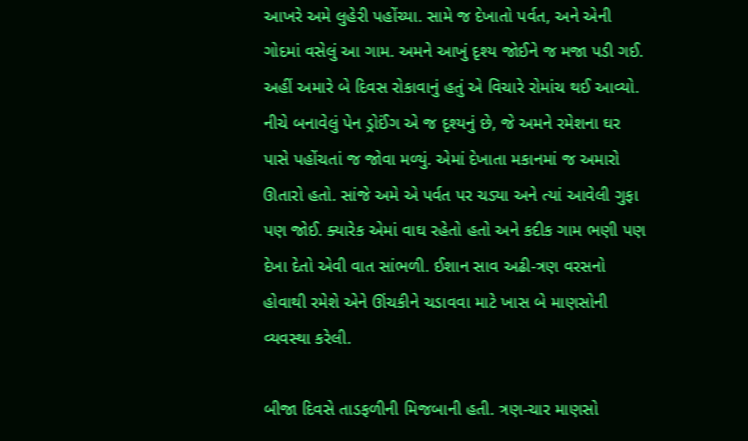આખરે અમે લુહેરી પહોંચ્યા. સામે જ દેખાતો પર્વત, અને એની ગોદમાં વસેલું આ ગામ. અમને આખું દૃશ્ય જોઈને જ મજા પડી ગઈ. અહીં અમારે બે દિવસ રોકાવાનું હતું એ વિચારે રોમાંચ થઈ આવ્યો. નીચે બનાવેલું પેન ડ્રોઈંગ એ જ દૃશ્યનું છે, જે અમને રમેશના ઘર પાસે પહોંચતાં જ જોવા મળ્યું. એમાં દેખાતા મકાનમાં જ અમારો ઊતારો હતો. સાંજે અમે એ પર્વત પર ચડ્યા અને ત્યાં આવેલી ગુફા પણ જોઈ. ક્યારેક એમાં વાઘ રહેતો હતો અને કદીક ગામ ભણી પણ દેખા દેતો એવી વાત સાંભળી. ઈશાન સાવ અઢી-ત્રણ વરસનો હોવાથી રમેશે એને ઊંચકીને ચડાવવા માટે ખાસ બે માણસોની વ્યવસ્થા કરેલી.

બીજા દિવસે તાડફળીની મિજબાની હતી. ત્રણ-ચાર માણસો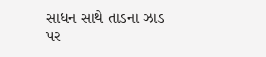સાધન સાથે તાડના ઝાડ પર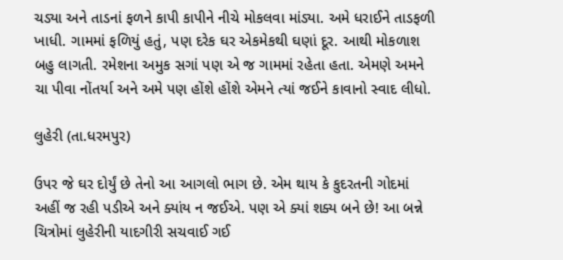ચડ્યા અને તાડનાં ફળને કાપી કાપીને નીચે મોકલવા માંડ્યા. અમે ધરાઈને તાડફળી ખાધી. ગામમાં ફળિયું હતું, પણ દરેક ઘર એકમેકથી ઘણાં દૂર. આથી મોકળાશ બહુ લાગતી. રમેશના અમુક સગાં પણ એ જ ગામમાં રહેતા હતા. એમણે અમને ચા પીવા નોંતર્યા અને અમે પણ હોંશે હોંશે એમને ત્યાં જઈને કાવાનો સ્વાદ લીધો.

લુહેરી (તા.ધરમપુર)

ઉપર જે ઘર દોર્યું છે તેનો આ આગલો ભાગ છે. એમ થાય કે કુદરતની ગોદમાં અહીં જ રહી પડીએ અને ક્યાંય ન જઈએ. પણ એ ક્યાં શક્ય બને છે! આ બન્ને ચિત્રોમાં લુહેરીની યાદગીરી સચવાઈ ગઈ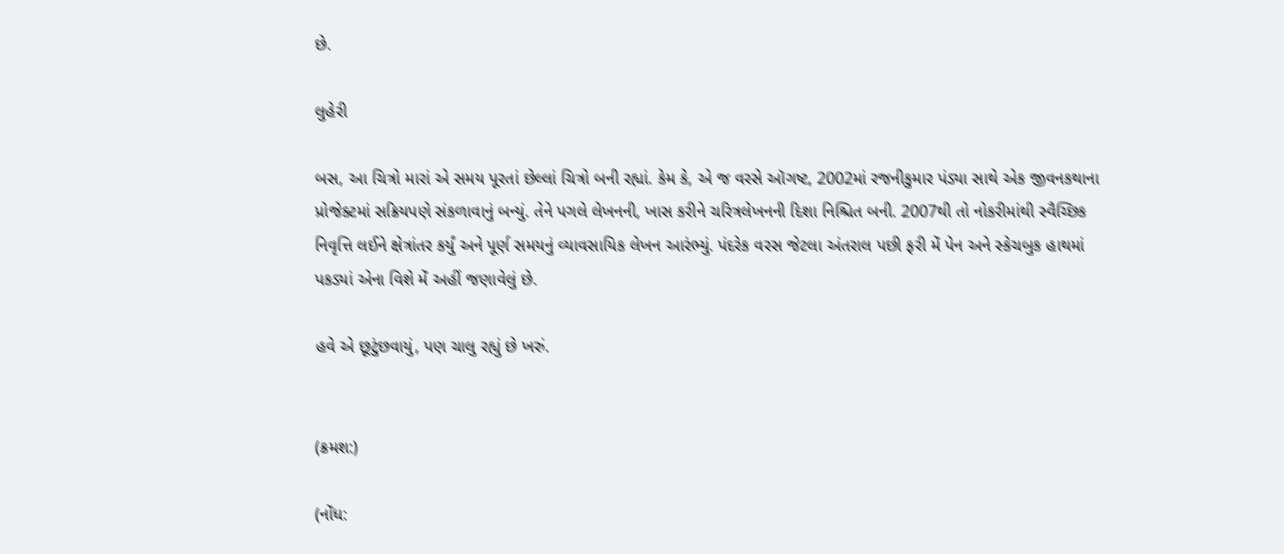છે.

લુહેરી

બસ, આ ચિત્રો મારાં એ સમય પૂરતાં છેલ્લાં ચિત્રો બની રહ્યાં. કેમ કે, એ જ વરસે ઑગષ્ટ, 2002માં રજનીકુમાર પંડ્યા સાથે એક જીવનકથાના પ્રોજેક્ટમાં સક્રિયપણે સંકળાવાનું બન્યું. તેને પગલે લેખનની, ખાસ કરીને ચરિત્રલેખનની દિશા નિશ્ચિત બની. 2007થી તો નોકરીમાંથી સ્વૈચ્છિક નિવૃત્તિ લઈને ક્ષેત્રાંતર કર્યું અને પૂર્ણ સમયનું વ્યાવસાયિક લેખન આરંભ્યું. પંદરેક વરસ જેટલા અંતરાલ પછી ફરી મેં પેન અને સ્કેચબુક હાથમાં પકડ્યાં એના વિશે મેં અહીં જણાવેલું છે.

હવે એ છૂટુંછવાયું, પણ ચાલુ રહ્યું છે ખરું.


(ક્રમશ:)

(નોંધ: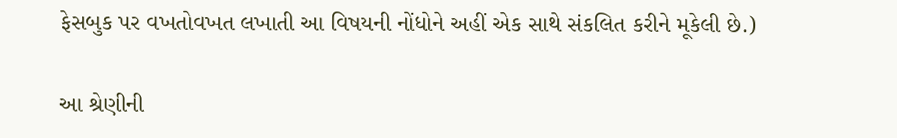ફેસબુક પર વખતોવખત લખાતી આ વિષયની નોંધોને અહીં એક સાથે સંકલિત કરીને મૂકેલી છે.)

આ શ્રેણીની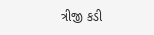ત્રીજી કડી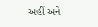અહીં અને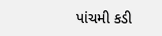પાંચમી કડી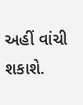અહીં વાંચી શકાશે.